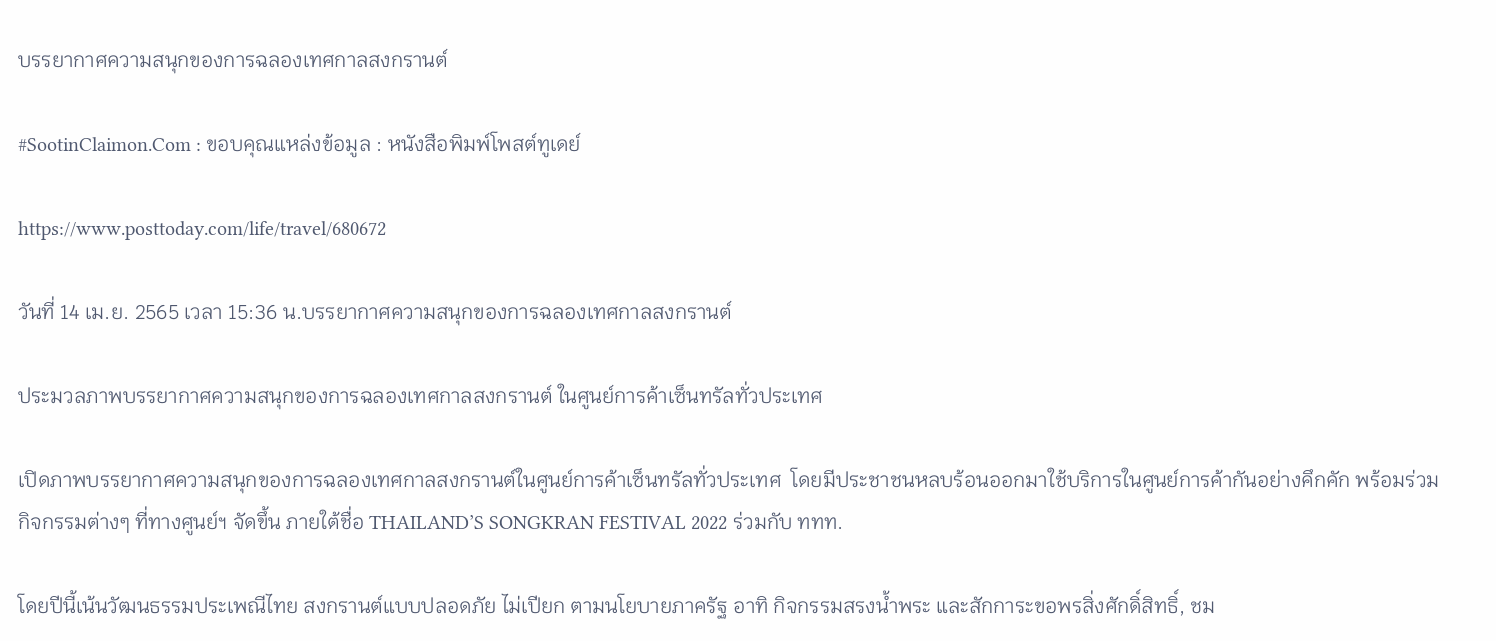บรรยากาศความสนุกของการฉลองเทศกาลสงกรานต์

#SootinClaimon.Com : ขอบคุณแหล่งข้อมูล : หนังสือพิมพ์โพสต์ทูเดย์

https://www.posttoday.com/life/travel/680672

วันที่ 14 เม.ย. 2565 เวลา 15:36 น.บรรยากาศความสนุกของการฉลองเทศกาลสงกรานต์

ประมวลภาพบรรยากาศความสนุกของการฉลองเทศกาลสงกรานต์ ในศูนย์การค้าเซ็นทรัลทั่วประเทศ

เปิดภาพบรรยากาศความสนุกของการฉลองเทศกาลสงกรานต์ในศูนย์การค้าเซ็นทรัลทั่วประเทศ  โดยมีประชาชนหลบร้อนออกมาใช้บริการในศูนย์การค้ากันอย่างคึกคัก พร้อมร่วมกิจกรรมต่างๆ ที่ทางศูนย์ฯ จัดขึ้น ภายใต้ชื่อ THAILAND’S SONGKRAN FESTIVAL 2022 ร่วมกับ ททท.

โดยปีนี้เน้นวัฒนธรรมประเพณีไทย สงกรานต์แบบปลอดภัย ไม่เปียก ตามนโยบายภาครัฐ อาทิ กิจกรรมสรงน้ำพระ และสักการะขอพรสิ่งศักดิ์สิทธิ์, ชม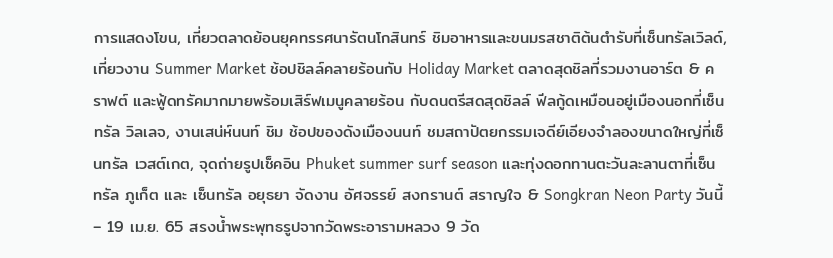การแสดงโขน, เที่ยวตลาดย้อนยุคทรรศนารัตนโกสินทร์ ชิมอาหารและขนมรสชาติต้นตำรับที่เซ็นทรัลเวิลด์, เที่ยวงาน Summer Market ช้อปชิลล์คลายร้อนกับ Holiday Market ตลาดสุดชิลที่รวมงานอาร์ต & คราฟต์ และฟู้ดทรัคมากมายพร้อมเสิร์ฟเมนูคลายร้อน กับดนตรีสดสุดชิลล์ ฟีลกู้ดเหมือนอยู่เมืองนอกที่เซ็นทรัล วิลเลจ, งานเสน่ห์นนท์ ชิม ช้อปของดังเมืองนนท์ ชมสถาปัตยกรรมเจดีย์เอียงจำลองขนาดใหญ่ที่เซ็นทรัล เวสต์เกต, จุดถ่ายรูปเช็คอิน Phuket summer surf season และทุ่งดอกทานตะวันละลานตาที่เซ็นทรัล ภูเก็ต และ เซ็นทรัล อยุธยา จัดงาน อัศจรรย์ สงกรานต์ สราญใจ & Songkran Neon Party วันนี้ – 19 เม.ย. 65 สรงน้ำพระพุทธรูปจากวัดพระอารามหลวง 9 วัด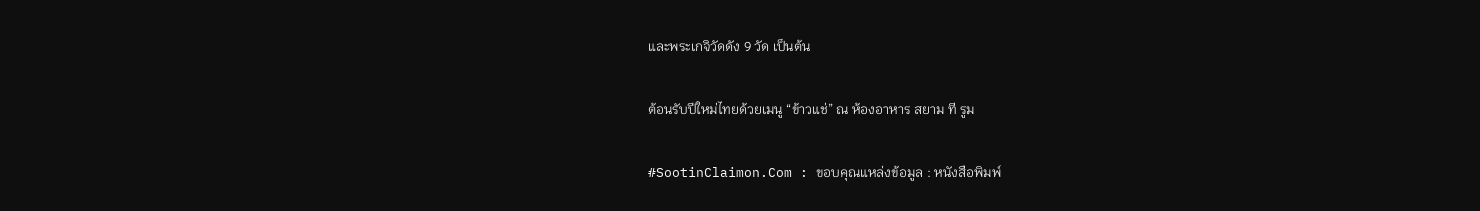และพระเกจิวัดดัง 9 วัด เป็นต้น

ต้อนรับปีใหม่ไทยด้วยเมนู “ข้าวแช่” ณ ห้องอาหาร สยาม ที รูม

#SootinClaimon.Com : ขอบคุณแหล่งข้อมูล : หนังสือพิมพ์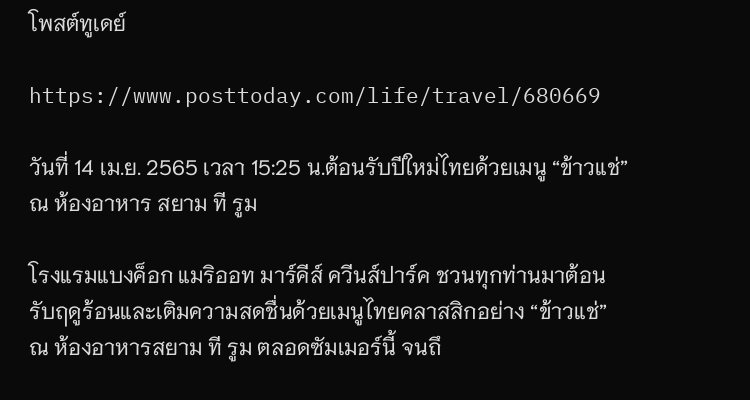โพสต์ทูเดย์

https://www.posttoday.com/life/travel/680669

วันที่ 14 เม.ย. 2565 เวลา 15:25 น.ต้อนรับปีใหม่ไทยด้วยเมนู “ข้าวแช่” ณ ห้องอาหาร สยาม ที รูม

โรงแรมแบงค็อก แมริออท มาร์คีส์ ควีนส์ปาร์ค ชวนทุกท่านมาต้อนรับฤดูร้อนและเติมความสดชื่นด้วยเมนูไทยคลาสสิกอย่าง “ข้าวแช่” ณ ห้องอาหารสยาม ที รูม ตลอดซัมเมอร์นี้ จนถึ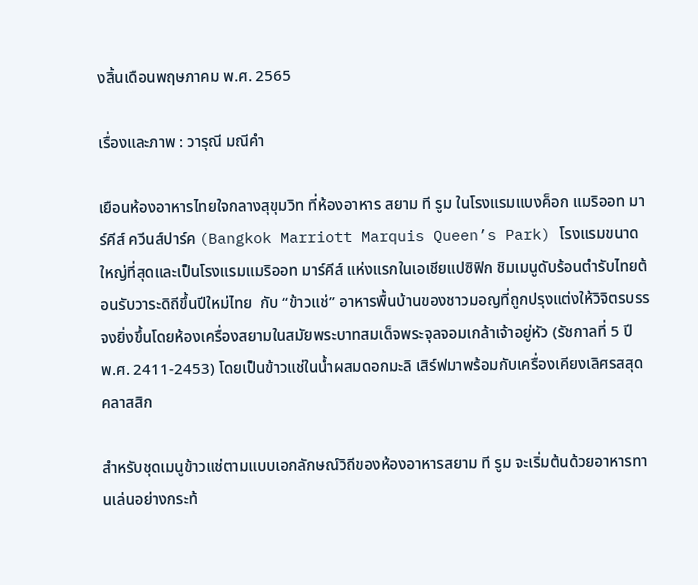งสิ้นเดือนพฤษภาคม พ.ศ. 2565

เรื่องและภาพ : วารุณี มณีคำ

เยือนห้องอาหารไทยใจกลางสุขุมวิท ที่ห้องอาหาร สยาม ที รูม ในโรงแรมแบงค็อก แมริออท มาร์คีส์ ควีนส์ปาร์ค (Bangkok Marriott Marquis Queen’s Park) โรงแรมขนาดใหญ่ที่สุดและเป็นโรงแรมแมริออท มาร์คีส์ แห่งแรกในเอเชียแปซิฟิก ชิมเมนูดับร้อนตำรับไทยต้อนรับวาระดิถีขึ้นปีใหม่ไทย  กับ “ข้าวแช่” อาหารพื้นบ้านของชาวมอญที่ถูกปรุงแต่งให้วิจิตรบรรจงยิ่งขึ้นโดยห้องเครื่องสยามในสมัยพระบาทสมเด็จพระจุลจอมเกล้าเจ้าอยู่หัว (รัชกาลที่ 5 ปี พ.ศ. 2411-2453) โดยเป็นข้าวแช่ในน้ำผสมดอกมะลิ เสิร์ฟมาพร้อมกับเครื่องเคียงเลิศรสสุดคลาสสิก

สำหรับชุดเมนูข้าวแช่ตามแบบเอกลักษณ์วิถีของห้องอาหารสยาม ที รูม จะเริ่มต้นด้วยอาหารทานเล่นอย่างกระท้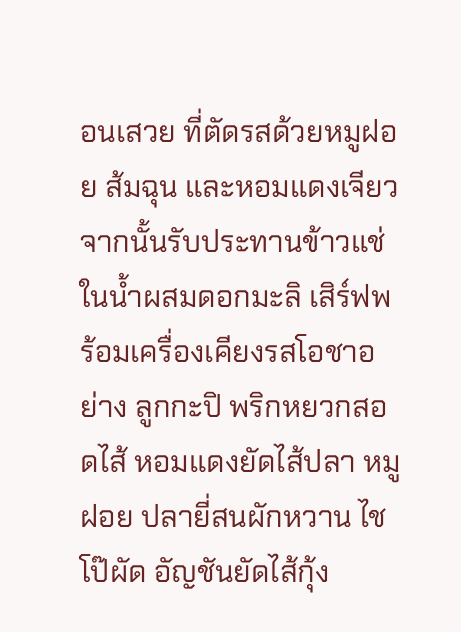อนเสวย ที่ตัดรสด้วยหมูฝอย ส้มฉุน และหอมแดงเจียว จากนั้นรับประทานข้าวแช่ในน้ำผสมดอกมะลิ เสิร์ฟพร้อมเครื่องเคียงรสโอชาอย่าง ลูกกะปิ พริกหยวกสอดไส้ หอมแดงยัดไส้ปลา หมูฝอย ปลายี่สนผักหวาน ไชโป๊ผัด อัญชันยัดไส้กุ้ง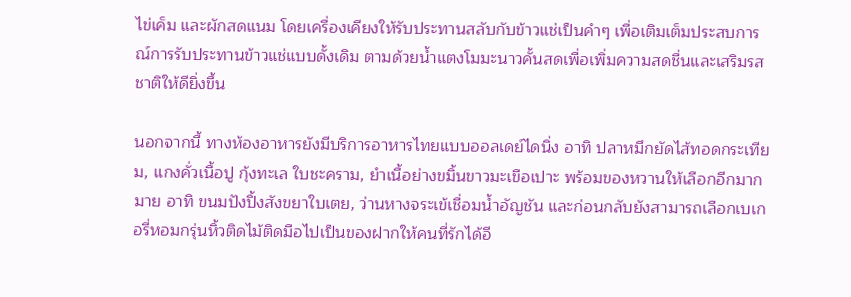ไข่เค็ม และผักสดแนม โดยเครื่องเคียงให้รับประทานสลับกับข้าวแช่เป็นคำๆ เพื่อเติมเต็มประสบการณ์การรับประทานข้าวแช่แบบดั้งเดิม ตามด้วยน้ำแตงโมมะนาวคั้นสดเพื่อเพิ่มความสดชื่นและเสริมรสชาติให้ดียิ่งขึ้น

นอกจากนี้ ทางห้องอาหารยังมีบริการอาหารไทยแบบออลเดย์ไดนิ่ง อาทิ ปลาหมึกยัดไส้ทอดกระเทียม, แกงคั่วเนื้อปู กุ้งทะเล ใบชะคราม, ยำเนื้อย่างขมิ้นขาวมะเขือเปาะ พร้อมของหวานให้เลือกอีกมากมาย อาทิ ขนมปังปิ้งสังขยาใบเตย, ว่านหางจระเข้เชื่อมน้ำอัญชัน และก่อนกลับยังสามารถเลือกเบเกอรี่หอมกรุ่นหิ้วติดไม้ติดมือไปเป็นของฝากให้คนที่รักได้อี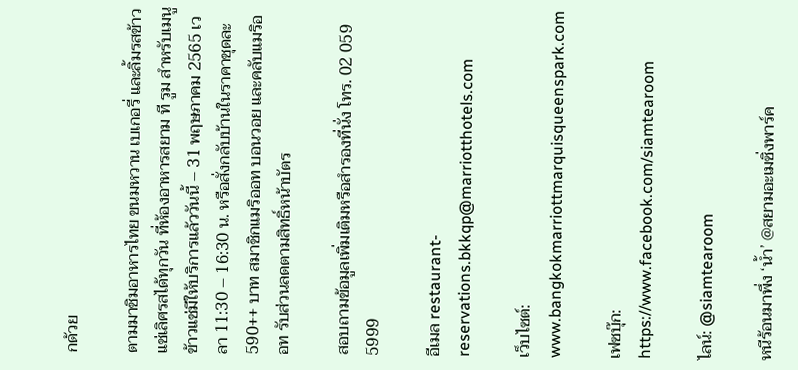กด้วย

ตามมาชิมอาหารไทย ขนมหวาน เบเกอรี่ และลิ้มรสข้าวแช่เลิศรสได้ทุกวัน ที่ห้องอาหารสยาม ที รูม สำหรับเมนูข้าวแช่มีให้บริการแล้ววันนี้ – 31 พฤษภาคม 2565 เวลา 11:30 – 16:30 น. หรือสั่งกลับบ้านในราคาชุดละ 590++ บาท สมาชิกแมริออท บอนวอย และคลับแมริออท รับส่วนลดตามสิทธิ์หน้าบัตร

สอบถามข้อมูลเพิ่มเติมหรือสำรองที่นั่ง โทร. 02 059 5999

อีเมล restaurant-reservations.bkkqp@marriotthotels.com

เว็บไซต์: www.bangkokmarriottmarquisqueenspark.com

เฟซบุ๊ก: https://www.facebook.com/siamtearoom

ไลน์: @siamtearoom

หนีร้อนมาพึ่ง ‘น้ำ’ @สยามอะเมซิ่งพาร์ค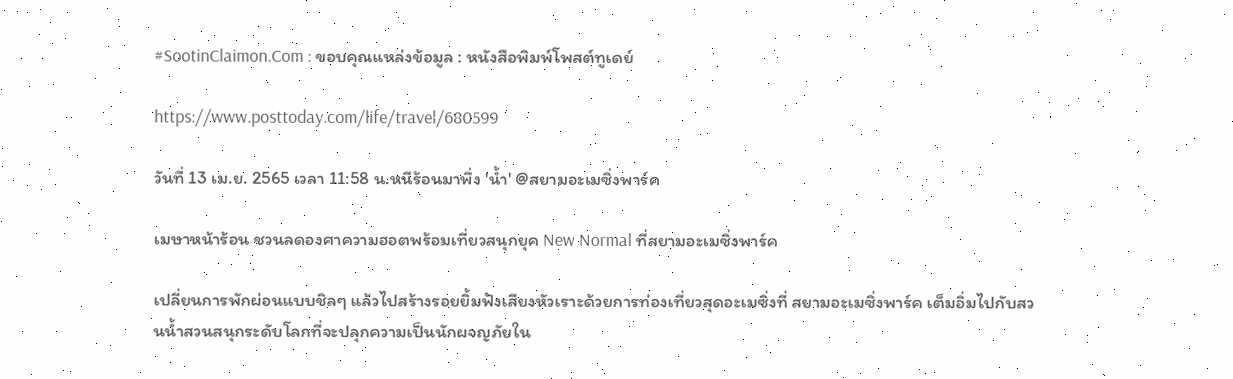#SootinClaimon.Com : ขอบคุณแหล่งข้อมูล : หนังสือพิมพ์โพสต์ทูเดย์

https://www.posttoday.com/life/travel/680599

วันที่ 13 เม.ย. 2565 เวลา 11:58 น.หนีร้อนมาพึ่ง 'น้ำ' @สยามอะเมซิ่งพาร์ค

เมษาหน้าร้อน ชวนลดองศาความฮอตพร้อมเที่ยวสนุกยุค New Normal ที่สยามอะเมซิ่งพาร์ค

เปลี่ยนการพักผ่อนแบบชิลๆ แล้วไปสร้างรอยยิ้มฟังเสียงหัวเราะด้วยการท่องเที่ยวสุดอะเมซิ่งที่ สยามอะเมซิ่งพาร์ค เต็มอิ่มไปกับสวนน้ำสวนสนุกระดับโลกที่จะปลุกความเป็นนักผจญภัยใน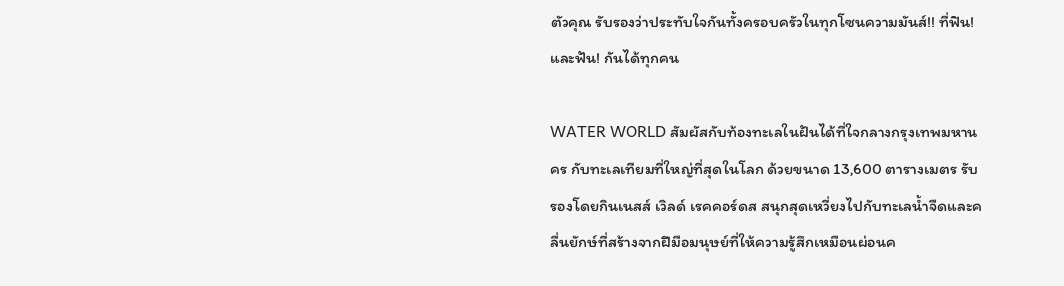ตัวคุณ รับรองว่าประทับใจกันทั้งครอบครัวในทุกโซนความมันส์!! ที่ฟิน! และฟัน! กันได้ทุกคน

WATER WORLD สัมผัสกับท้องทะเลในฝันได้ที่ใจกลางกรุงเทพมหานคร กับทะเลเทียมที่ใหญ่ที่สุดในโลก ด้วยขนาด 13,600 ตารางเมตร รับรองโดยกินเนสส์ เวิลด์ เรคคอร์ดส สนุกสุดเหวี่ยงไปกับทะเลน้ำจืดและคลื่นยักษ์ที่สร้างจากฝีมือมนุษย์ที่ให้ความรู้สึกเหมือนผ่อนค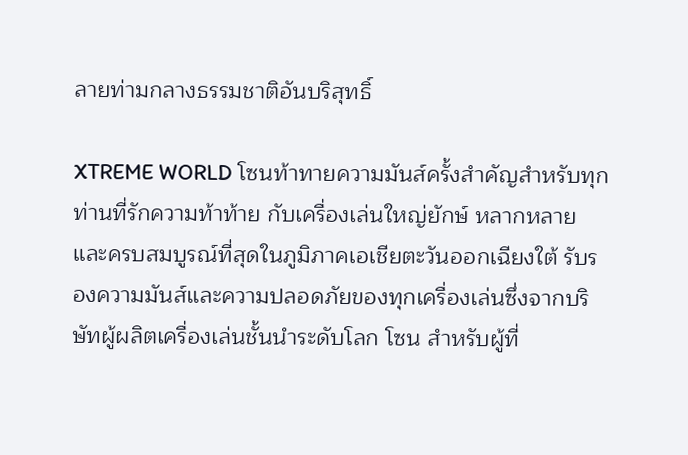ลายท่ามกลางธรรมชาติอันบริสุทธิ์

XTREME WORLD โซนท้าทายความมันส์ครั้งสำคัญสำหรับทุกท่านที่รักความท้าท้าย กับเครื่องเล่นใหญ่ยักษ์ หลากหลายและครบสมบูรณ์ที่สุดในภูมิภาคเอเชียตะวันออกเฉียงใต้ รับรองความมันส์และความปลอดภัยของทุกเครื่องเล่นซึ่งจากบริษัทผู้ผลิตเครื่องเล่นชั้นนำระดับโลก โซน สำหรับผู้ที่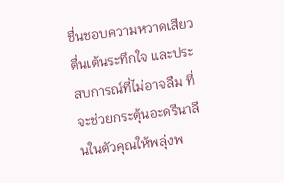ชื่นชอบความหวาดเสียว ตื่นเต้นระทึกใจ และประสบการณ์ที่ไม่อาจลืม ที่จะช่วยกระตุ้นอะดรีนาลีนในตัวคุณให้พลุ่งพ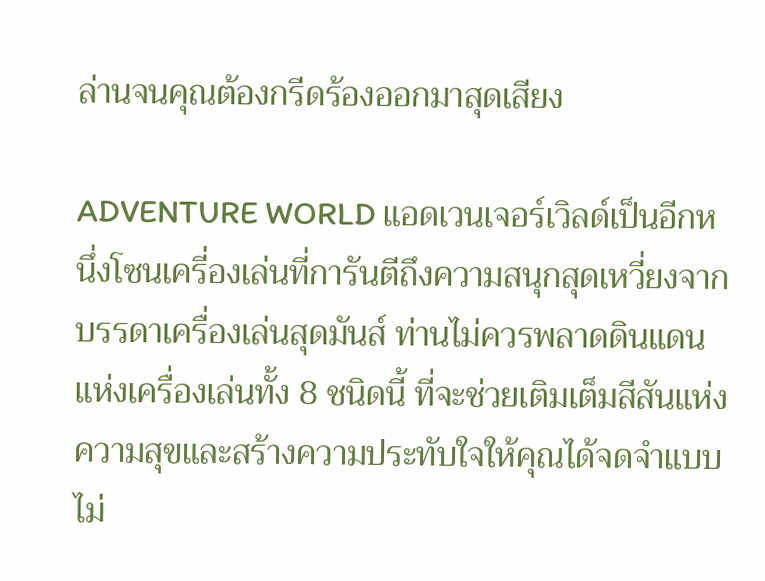ล่านจนคุณต้องกรีดร้องออกมาสุดเสียง

ADVENTURE WORLD แอดเวนเจอร์เวิลด์เป็นอีกหนึ่งโซนเครี่องเล่นที่การันตีถึงความสนุกสุดเหวี่ยงจากบรรดาเครื่องเล่นสุดมันส์ ท่านไม่ควรพลาดดินแดนแห่งเครื่องเล่นทั้ง 8 ชนิดนี้ ที่จะช่วยเติมเต็มสีสันแห่งความสุขและสร้างความประทับใจให้คุณได้จดจำแบบไม่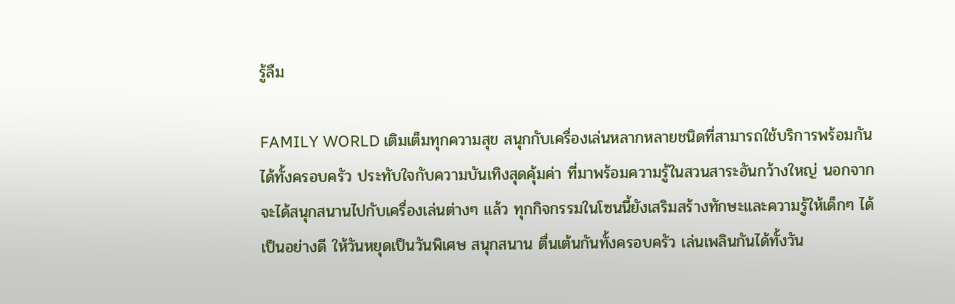รู้ลืม

FAMILY WORLD เติมเต็มทุกความสุข สนุกกับเครื่องเล่นหลากหลายชนิดที่สามารถใช้บริการพร้อมกันได้ทั้งครอบครัว ประทับใจกับความบันเทิงสุดคุ้มค่า ที่มาพร้อมความรู้ในสวนสาระอันกว้างใหญ่ นอกจากจะได้สนุกสนานไปกับเครื่องเล่นต่างๆ แล้ว ทุกกิจกรรมในโซนนี้ยังเสริมสร้างทักษะและความรู้ให้เด็กๆ ได้เป็นอย่างดี ให้วันหยุดเป็นวันพิเศษ สนุกสนาน ตื่นเต้นกันทั้งครอบครัว เล่นเพลินกันได้ทั้งวัน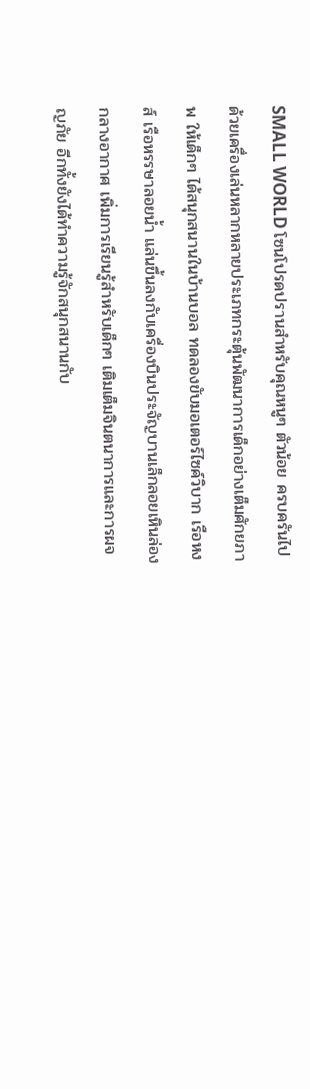SMALL WORLD โซนโปรดปรานสำหรับคุณหนูๆ ตัวน้อย ครบครันไปด้วยเครื่องเล่นหลากหลายประเภทกระตุ้นพัฒนาการเด็กอย่างเต็มศักยภาพ ให้เด็กๆ ได้สนุกสนานในบ้านบอล ทดลองขับมอเตอร์ไซค์วิบาก เรือหงส์ เรือหรรษาลอยน้ำ แล่นขึ้นลงกับเครื่องบินประจัญบานเล็กลอยเหินล่องกลางอากาศ เพิ่มการเรียนรู้สำหรับเด็กๆ เติมเต็มจินตนาการและการผจญภัย อีกทั้งยังได้ทำความรู้จักสนุกสนานกับ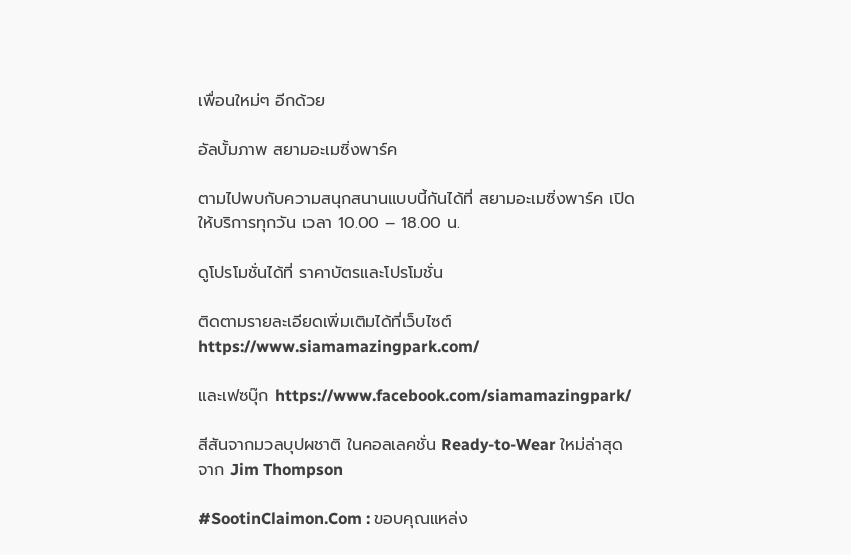เพื่อนใหม่ๆ อีกด้วย

อัลบั้มภาพ สยามอะเมซิ่งพาร์ค

ตามไปพบกับความสนุกสนานแบบนี้กันได้ที่ สยามอะเมซิ่งพาร์ค เปิดให้บริการทุกวัน เวลา 10.00 – 18.00 น.

ดูโปรโมชั่นได้ที่ ราคาบัตรและโปรโมชั่น

ติดตามรายละเอียดเพิ่มเติมได้ที่เว็บไซต์ https://www.siamamazingpark.com/

และเฟซบุ๊ก https://www.facebook.com/siamamazingpark/

สีสันจากมวลบุปผชาติ ในคอลเลคชั่น Ready-to-Wear ใหม่ล่าสุดจาก Jim Thompson

#SootinClaimon.Com : ขอบคุณแหล่ง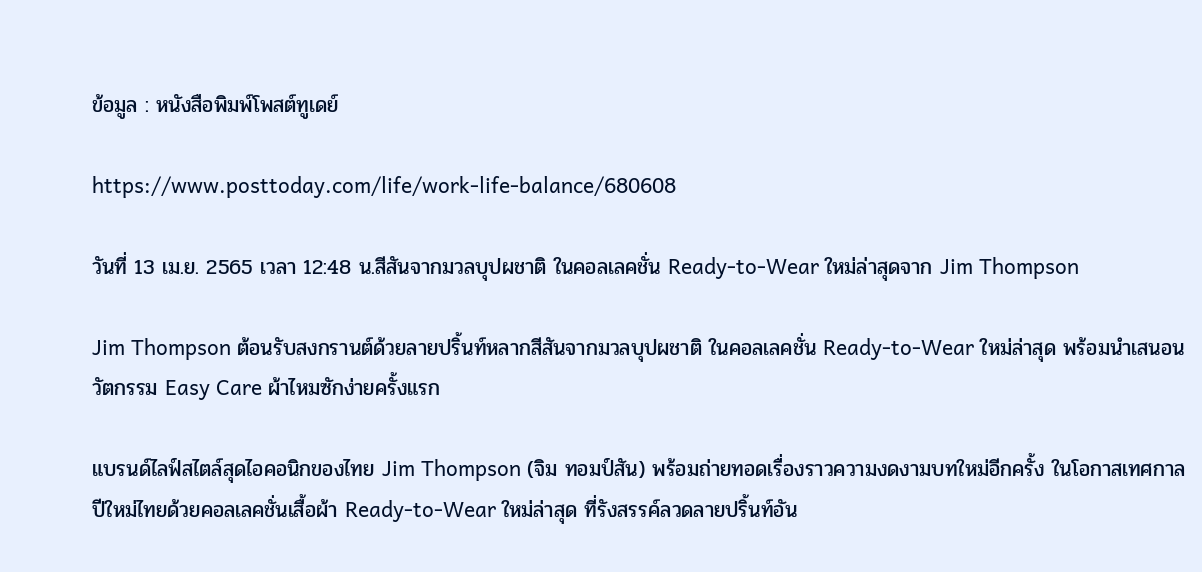ข้อมูล : หนังสือพิมพ์โพสต์ทูเดย์

https://www.posttoday.com/life/work-life-balance/680608

วันที่ 13 เม.ย. 2565 เวลา 12:48 น.สีสันจากมวลบุปผชาติ ในคอลเลคชั่น Ready-to-Wear ใหม่ล่าสุดจาก Jim Thompson

Jim Thompson ต้อนรับสงกรานต์ด้วยลายปริ้นท์หลากสีสันจากมวลบุปผชาติ ในคอลเลคชั่น Ready-to-Wear ใหม่ล่าสุด พร้อมนำเสนอนวัตกรรม Easy Care ผ้าไหมซักง่ายครั้งแรก

แบรนด์ไลฟ์สไตล์สุดไอคอนิกของไทย Jim Thompson (จิม ทอมป์สัน) พร้อมถ่ายทอดเรื่องราวความงดงามบทใหม่อีกครั้ง ในโอกาสเทศกาลปีใหม่ไทยด้วยคอลเลคชั่นเสื้อผ้า Ready-to-Wear ใหม่ล่าสุด ที่รังสรรค์ลวดลายปริ้นท์อัน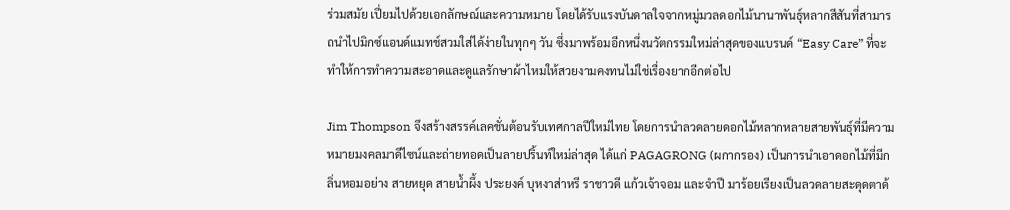ร่วมสมัย เปี่ยมไปด้วยเอกลักษณ์และความหมาย โดยได้รับแรงบันดาลใจจากหมู่มวลดอกไม้นานาพันธุ์หลากสีสันที่สามารถนำไปมิกซ์แอนด์แมทช์สวมใส่ได้ง่ายในทุกๆ วัน ซึ่งมาพร้อมอีกหนึ่งนวัตกรรมใหม่ล่าสุดของแบรนด์ “Easy Care” ที่จะทำให้การทำความสะอาดและดูแลรักษาผ้าไหมให้สวยงามคงทนไม่ใช่เรื่องยากอีกต่อไป

Jim Thompson จึงสร้างสรรค์เลคชั่นต้อนรับเทศกาลปีใหม่ไทย โดยการนำลวดลายดอกไม้หลากหลายสายพันธุ์ที่มีความหมายมงคลมาดีไซน์และถ่ายทอดเป็นลายปริ้นท์ใหม่ล่าสุด ได้แก่ PAGAGRONG (ผกากรอง) เป็นการนำเอาดอกไม้ที่มีกลิ่นหอมอย่าง สายหยุด สายน้ำผึ้ง ประยงค์ บุหงาส่าหรี ราชาวดี แก้วเจ้าจอม และจำปี มาร้อยเรียงเป็นลวดลายสะดุดตาด้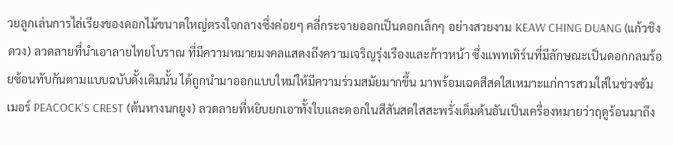วยลูกเล่นการไล่เรียงของดอกไม้ขนาดใหญ่ตรงใจกลางซึ่งค่อยๆ คลี่กระจายออกเป็นดอกเล็กๆ อย่างสวยงาม KEAW CHING DUANG (แก้วชิงดวง) ลวดลายที่นำเอาลายไทยโบราณ ที่มีความหมายมงคลแสดงถึงความเจริญรุ่งเรืองและก้าวหน้า ซึ่งแพทเทิร์นที่มีลักษณะเป็นดอกกลมร้อยซ้อนทับกันตามแบบฉบับดั้งเดิมนั้น ได้ถูกนำมาออกแบบใหม่ให้มีความร่วมสมัยมากขึ้น มาพร้อมเฉดสีสดใสเหมาะแก่การสวมใส่ในช่วงซัมเมอร์ PEACOCK’S CREST (ต้นหางนกยูง) ลวดลายที่หยิบยกเอาทั้งใบและดอกในสีสันสดใสสะพรั่งเต็มต้นอันเป็นเครื่องหมายว่าฤดูร้อนมาถึง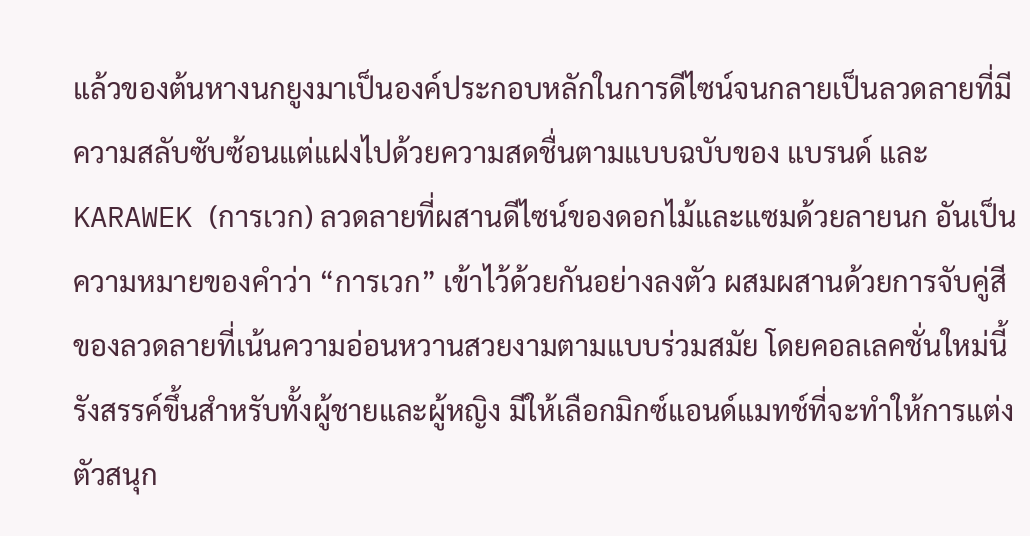แล้วของต้นหางนกยูงมาเป็นองค์ประกอบหลักในการดีไซน์จนกลายเป็นลวดลายที่มีความสลับซับซ้อนแต่แฝงไปด้วยความสดชื่นตามแบบฉบับของ แบรนด์ และ KARAWEK (การเวก) ลวดลายที่ผสานดีไซน์ของดอกไม้และแซมด้วยลายนก อันเป็นความหมายของคำว่า “การเวก” เข้าไว้ด้วยกันอย่างลงตัว ผสมผสานด้วยการจับคู่สีของลวดลายที่เน้นความอ่อนหวานสวยงามตามแบบร่วมสมัย โดยคอลเลคชั่นใหม่นี้รังสรรค์ขึ้นสำหรับทั้งผู้ชายและผู้หญิง มีให้เลือกมิกซ์แอนด์แมทช์ที่จะทำให้การแต่งตัวสนุก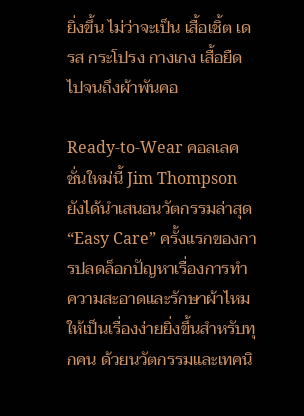ยิ่งขึ้น ไม่ว่าจะเป็น เสื้อเชิ้ต เดรส กระโปรง กางเกง เสื้อยืด ไปจนถึงผ้าพันคอ

Ready-to-Wear คอลเลคชั่นใหม่นี้ Jim Thompson ยังได้นำเสนอนวัตกรรมล่าสุด “Easy Care” ครั้งแรกของการปลดล็อกปัญหาเรื่องการทำความสะอาดและรักษาผ้าไหมให้เป็นเรื่องง่ายยิ่งขึ้นสำหรับทุกคน ด้วยนวัตกรรมและเทคนิ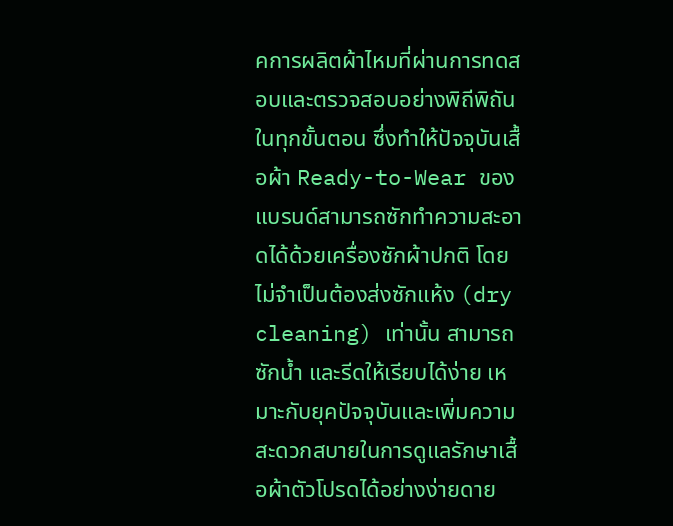คการผลิตผ้าไหมที่ผ่านการทดสอบและตรวจสอบอย่างพิถีพิถันในทุกขั้นตอน ซึ่งทำให้ปัจจุบันเสื้อผ้า Ready-to-Wear ของแบรนด์สามารถซักทำความสะอาดได้ด้วยเครื่องซักผ้าปกติ โดยไม่จำเป็นต้องส่งซักแห้ง (dry cleaning) เท่านั้น สามารถซักน้ำ และรีดให้เรียบได้ง่าย เหมาะกับยุคปัจจุบันและเพิ่มความสะดวกสบายในการดูแลรักษาเสื้อผ้าตัวโปรดได้อย่างง่ายดาย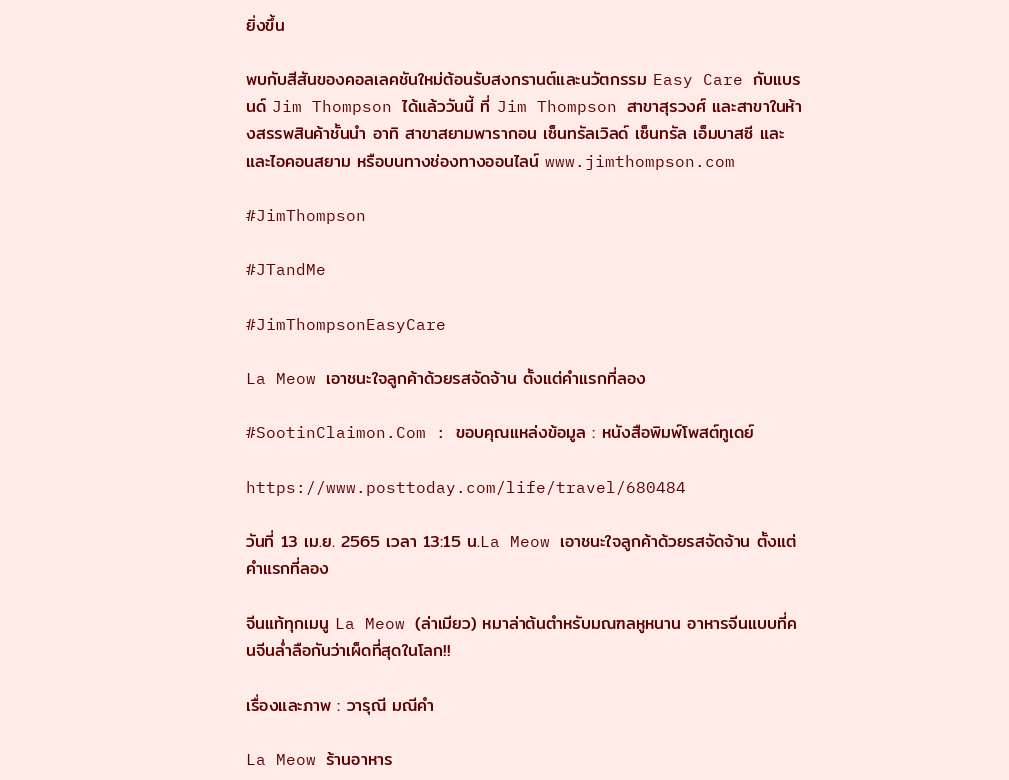ยิ่งขึ้น

พบกับสีสันของคอลเลคชันใหม่ต้อนรับสงกรานต์และนวัตกรรม Easy Care กับแบรนด์ Jim Thompson ได้แล้ววันนี้ ที่ Jim Thompson สาขาสุรวงศ์ และสาขาในห้างสรรพสินค้าชั้นนำ อาทิ สาขาสยามพารากอน เซ็นทรัลเวิลด์ เซ็นทรัล เอ็มบาสซี และ และไอคอนสยาม หรือบนทางช่องทางออนไลน์ www.jimthompson.com

#JimThompson

#JTandMe

#JimThompsonEasyCare

La Meow เอาชนะใจลูกค้าด้วยรสจัดจ้าน ตั้งแต่คำแรกที่ลอง

#SootinClaimon.Com : ขอบคุณแหล่งข้อมูล : หนังสือพิมพ์โพสต์ทูเดย์

https://www.posttoday.com/life/travel/680484

วันที่ 13 เม.ย. 2565 เวลา 13:15 น.La Meow เอาชนะใจลูกค้าด้วยรสจัดจ้าน ตั้งแต่คำแรกที่ลอง

จีนแท้ทุกเมนู La Meow (ล่าเมียว) หมาล่าต้นตำหรับมณฑลหูหนาน อาหารจีนแบบที่คนจีนล่ำลือกันว่าเผ็ดที่สุดในโลก!!

เรื่องและภาพ : วารุณี มณีคำ

La Meow ร้านอาหาร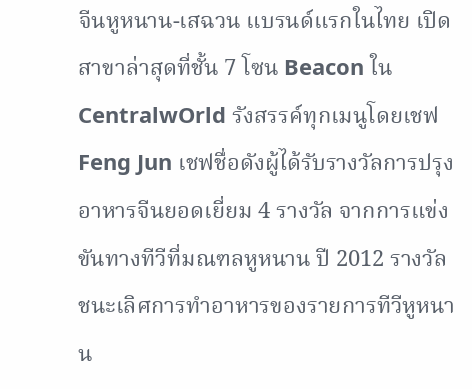จีนหูหนาน-เสฉวน แบรนด์แรกในไทย เปิดสาขาล่าสุดที่ชั้น 7 โซน Beacon ใน CentralwOrld รังสรรค์ทุกเมนูโดยเชฟ Feng Jun เชฟชื่อดังผู้ได้รับรางวัลการปรุงอาหารจีนยอดเยี่ยม 4 รางวัล จากการแข่งขันทางทีวีที่มณฑลหูหนาน ปี 2012 รางวัลชนะเลิศการทำอาหารของรายการทีวีหูหนาน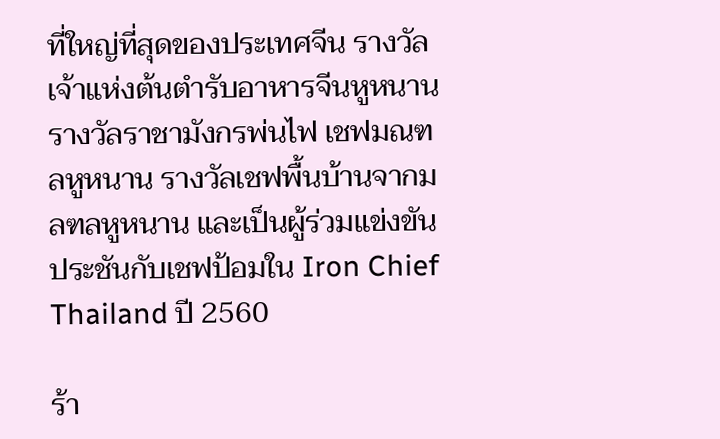ที่ใหญ่ที่สุดของประเทศจีน รางวัลเจ้าแห่งต้นตำรับอาหารจีนหูหนาน รางวัลราชามังกรพ่นไฟ เชฟมณฑลหูหนาน รางวัลเชฟพื้นบ้านจากมลฑลหูหนาน และเป็นผู้ร่วมแข่งขันประชันกับเชฟป้อมใน Iron Chief Thailand ปี 2560

ร้า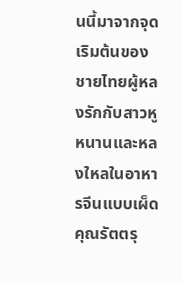นนี้มาจากจุดเริมต้นของชายไทยผู้หลงรักกับสาวหูหนานและหลงใหลในอาหารจีนแบบเผ็ด คุณรัตตรุ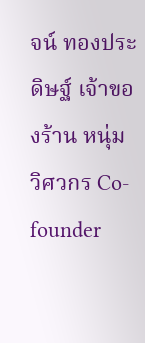จน์ ทองประดิษฐ์ เจ้าของร้าน หนุ่มวิศวกร Co-founder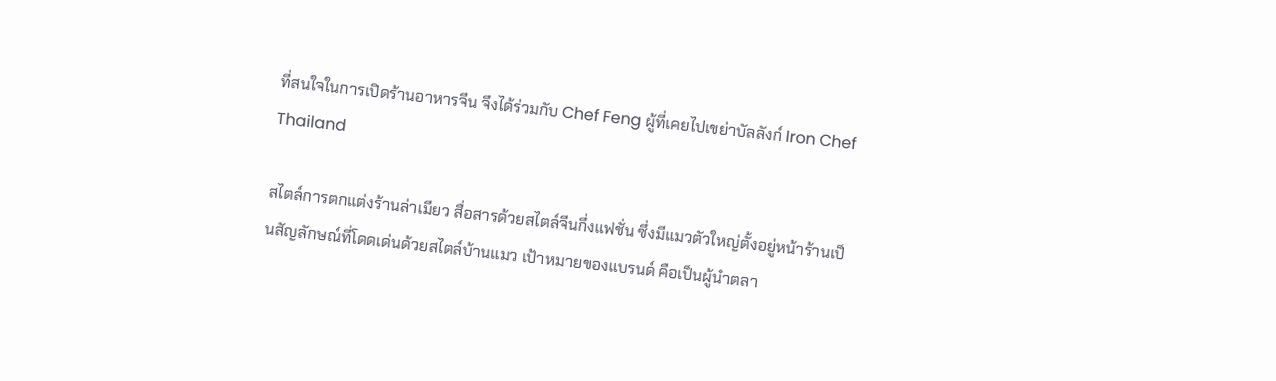ที่สนใจในการเปิดร้านอาหารจีน จึงได้ร่วมกับ Chef Feng ผู้ที่เคยไปเขย่าบัลลังก์ Iron Chef Thailand

สไตล์การตกแต่งร้านล่าเมียว สื่อสารด้วยสไตล์จีนกึ่งแฟชั่น ซึ่งมีแมวตัวใหญ่ตั้งอยู่หน้าร้านเป็นสัญลักษณ์ที่โดดเด่นด้วยสไตล์บ้านแมว เป้าหมายของแบรนด์ คือเป็นผู้นำตลา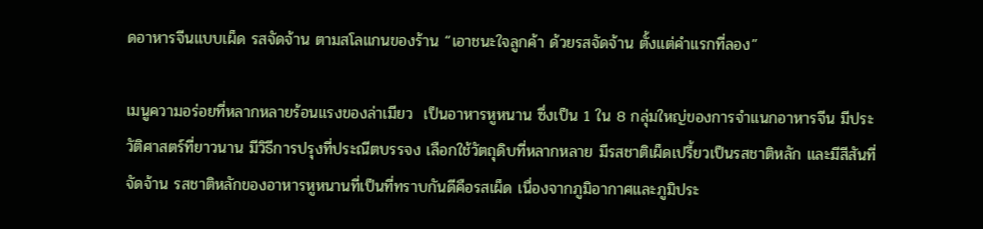ดอาหารจีนแบบเผ็ด รสจัดจ้าน ตามสโลแกนของร้าน “เอาชนะใจลูกค้า ด้วยรสจัดจ้าน ตั้งแต่คำแรกที่ลอง”

เมนูความอร่อยที่หลากหลายร้อนแรงของล่าเมียว  เป็นอาหารหูหนาน ซึ่งเป็น 1 ใน 8 กลุ่มใหญ่ของการจำแนกอาหารจีน มีประวัติศาสตร์ที่ยาวนาน มีวิธีการปรุงที่ประณีตบรรจง เลือกใช้วัตถุดิบที่หลากหลาย มีรสชาติเผ็ดเปรี้ยวเป็นรสชาติหลัก และมีสีสันที่จัดจ้าน รสชาติหลักของอาหารหูหนานที่เป็นที่ทราบกันดีคือรสเผ็ด เนื่องจากภูมิอากาศและภูมิประ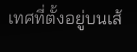เทศที่ตั้งอยู่บนเส้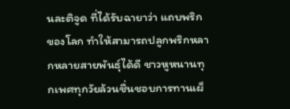นละติจูด ที่ได้รับฉายาว่า แถบพริกของโลก ทำให้สามารถปลูกพริกหลากหลายสายพันธุ์ได้ดี ชาวหูหนานทุกเพศทุกวัยล้วนชื่นชอบการทานเผ็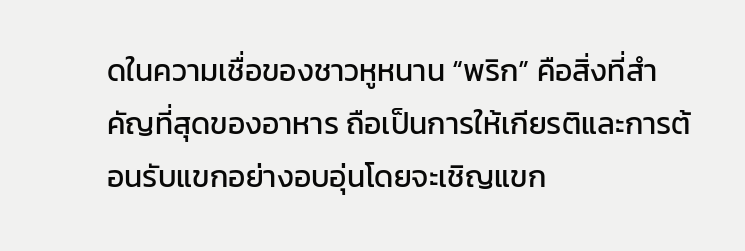ดในความเชื่อของชาวหูหนาน “พริก” คือสิ่งที่สำคัญที่สุดของอาหาร ถือเป็นการให้เกียรติและการต้อนรับแขกอย่างอบอุ่นโดยจะเชิญแขก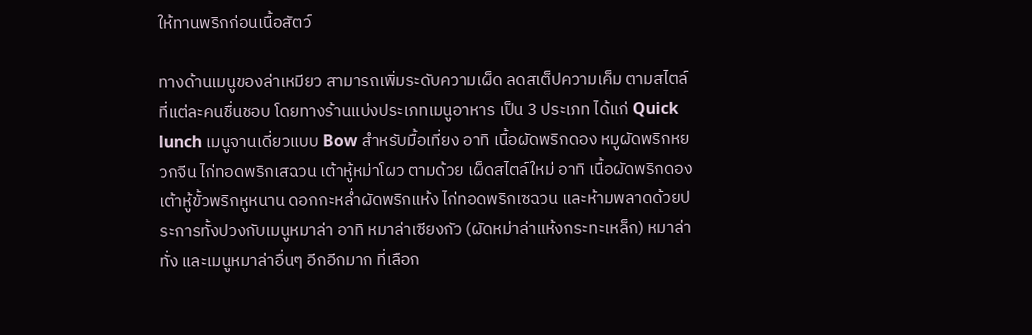ให้ทานพริกก่อนเนื้อสัตว์

ทางด้านเมนูของล่าเหมียว สามารถเพิ่มระดับความเผ็ด ลดสเต็ปความเค็ม ตามสไตล์ที่แต่ละคนชื่นชอบ โดยทางร้านแบ่งประเภทเมนูอาหาร เป็น 3 ประเภท ได้แก่ Quick lunch เมนูจานเดี่ยวแบบ Bow สำหรับมื้อเที่ยง อาทิ เนื้อผัดพริกดอง หมูผัดพริกหยวกจีน ไก่ทอดพริกเสฉวน เต้าหู้หม่าโผว ตามด้วย เผ็ดสไตล์ใหม่ อาทิ เนื้อผัดพริกดอง เต้าหู้ขั้วพริกหูหนาน ดอกกะหล่ำผัดพริกแห้ง ไก่ทอดพริกเซฉวน และห้ามพลาดด้วยประการทั้งปวงกับเมนูหมาล่า อาทิ หมาล่าเซียงกัว (ผัดหม่าล่าแห้งกระทะเหล็ก) หมาล่าทั่ง และเมนูหมาล่าอื่นๆ อีกอีกมาก ที่เลือก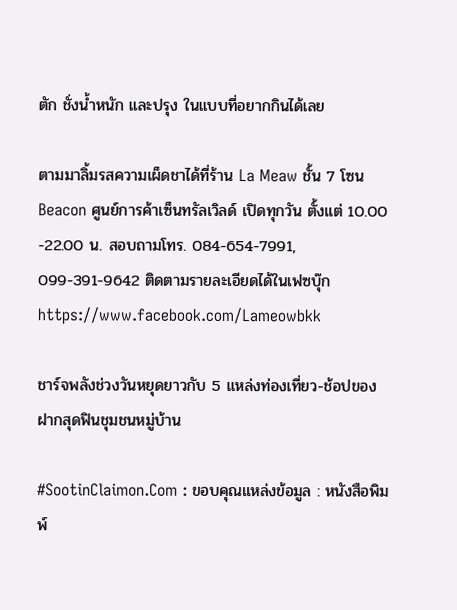ตัก ชั่งน้ำหนัก และปรุง ในแบบที่อยากกินได้เลย

ตามมาลิ้มรสความเผ็ดชาได้ที่ร้าน La Meaw ชั้น 7 โซน Beacon ศูนย์การค้าเซ็นทรัลเวิลด์ เปิดทุกวัน ตั้งแต่ 10.00 -22.00 น. สอบถามโทร. 084-654-7991, 099-391-9642 ติดตามรายละเอียดได้ในเฟซบุ๊ก https://www.facebook.com/Lameowbkk

ชาร์จพลังช่วงวันหยุดยาวกับ 5 แหล่งท่องเที่ยว-ช้อปของฝากสุดฟินชุมชนหมู่บ้าน

#SootinClaimon.Com : ขอบคุณแหล่งข้อมูล : หนังสือพิมพ์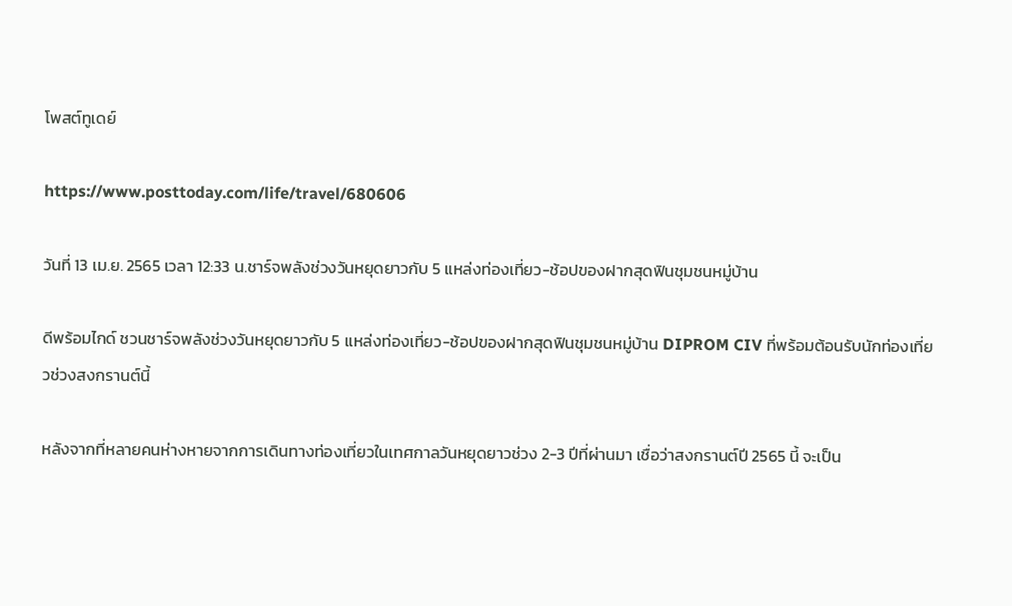โพสต์ทูเดย์

https://www.posttoday.com/life/travel/680606

วันที่ 13 เม.ย. 2565 เวลา 12:33 น.ชาร์จพลังช่วงวันหยุดยาวกับ 5 แหล่งท่องเที่ยว-ช้อปของฝากสุดฟินชุมชนหมู่บ้าน

ดีพร้อมไกด์ ชวนชาร์จพลังช่วงวันหยุดยาวกับ 5 แหล่งท่องเที่ยว-ช้อปของฝากสุดฟินชุมชนหมู่บ้าน DIPROM CIV ที่พร้อมต้อนรับนักท่องเที่ยวช่วงสงกรานต์นี้

หลังจากที่หลายคนห่างหายจากการเดินทางท่องเที่ยวในเทศกาลวันหยุดยาวช่วง 2-3 ปีที่ผ่านมา เชื่อว่าสงกรานต์ปี 2565 นี้ จะเป็น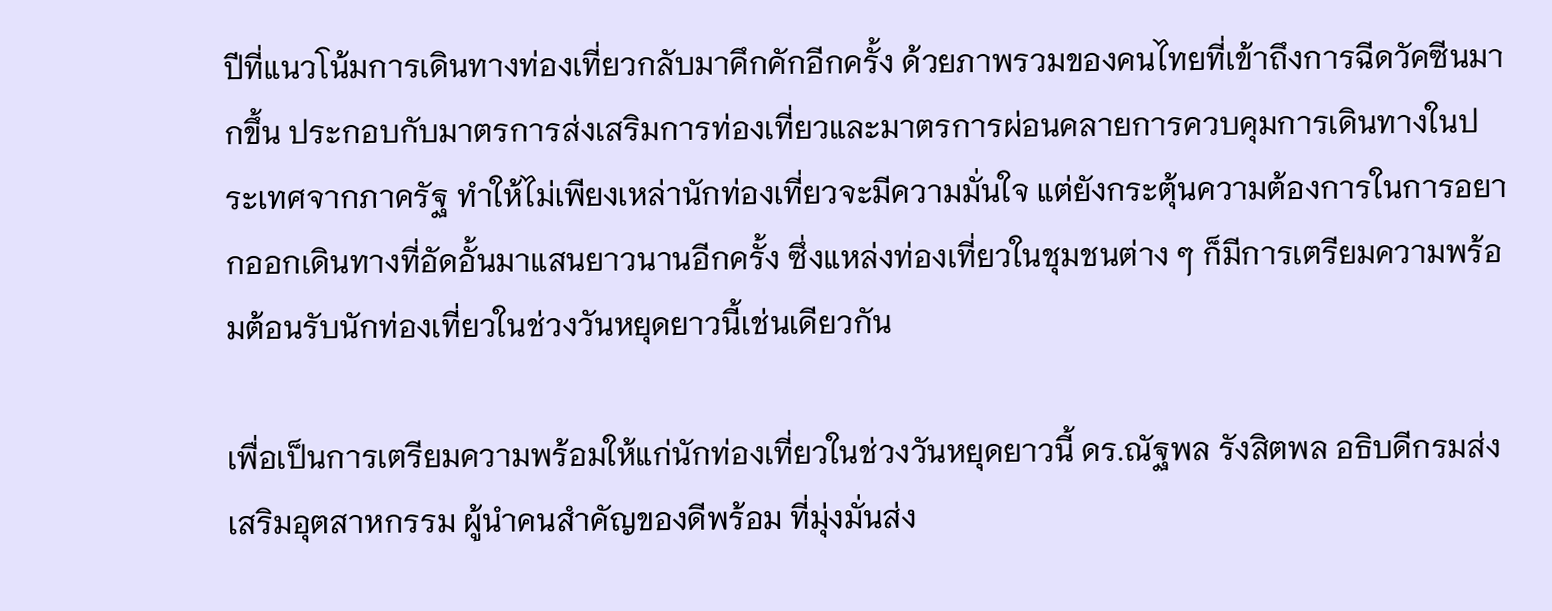ปีที่แนวโน้มการเดินทางท่องเที่ยวกลับมาคึกคักอีกครั้ง ด้วยภาพรวมของคนไทยที่เข้าถึงการฉีดวัคซีนมากขึ้น ประกอบกับมาตรการส่งเสริมการท่องเที่ยวและมาตรการผ่อนคลายการควบคุมการเดินทางในประเทศจากภาครัฐ ทำให้ไม่เพียงเหล่านักท่องเที่ยวจะมีความมั่นใจ แต่ยังกระตุ้นความต้องการในการอยากออกเดินทางที่อัดอั้นมาแสนยาวนานอีกครั้ง ซึ่งแหล่งท่องเที่ยวในชุมชนต่าง ๆ ก็มีการเตรียมความพร้อมต้อนรับนักท่องเที่ยวในช่วงวันหยุดยาวนี้เช่นเดียวกัน

เพื่อเป็นการเตรียมความพร้อมให้แก่นักท่องเที่ยวในช่วงวันหยุดยาวนี้ ดร.ณัฐพล รังสิตพล อธิบดีกรมส่งเสริมอุตสาหกรรม ผู้นำคนสำคัญของดีพร้อม ที่มุ่งมั่นส่ง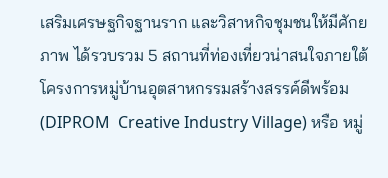เสริมเศรษฐกิจฐานราก และวิสาหกิจชุมชนให้มีศักยภาพ ได้รวบรวม 5 สถานที่ท่องเที่ยวน่าสนใจภายใต้โครงการหมู่บ้านอุตสาหกรรมสร้างสรรค์ดีพร้อม (DIPROM  Creative Industry Village) หรือ หมู่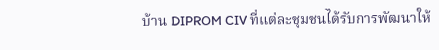บ้าน DIPROM CIV ที่แต่ละชุมชนได้รับการพัฒนาให้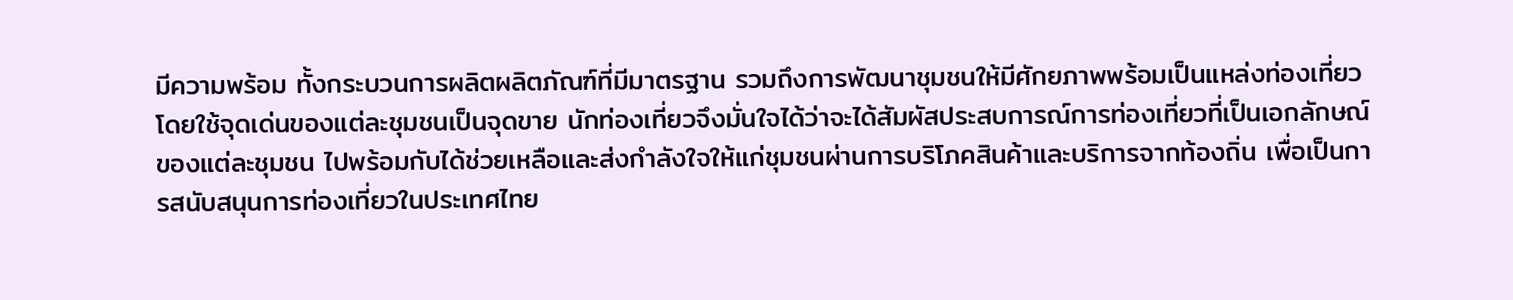มีความพร้อม ทั้งกระบวนการผลิตผลิตภัณฑ์ที่มีมาตรฐาน รวมถึงการพัฒนาชุมชนให้มีศักยภาพพร้อมเป็นแหล่งท่องเที่ยว โดยใช้จุดเด่นของแต่ละชุมชนเป็นจุดขาย นักท่องเที่ยวจึงมั่นใจได้ว่าจะได้สัมผัสประสบการณ์การท่องเที่ยวที่เป็นเอกลักษณ์ของแต่ละชุมชน ไปพร้อมกับได้ช่วยเหลือและส่งกำลังใจให้แก่ชุมชนผ่านการบริโภคสินค้าและบริการจากท้องถิ่น เพื่อเป็นการสนับสนุนการท่องเที่ยวในประเทศไทย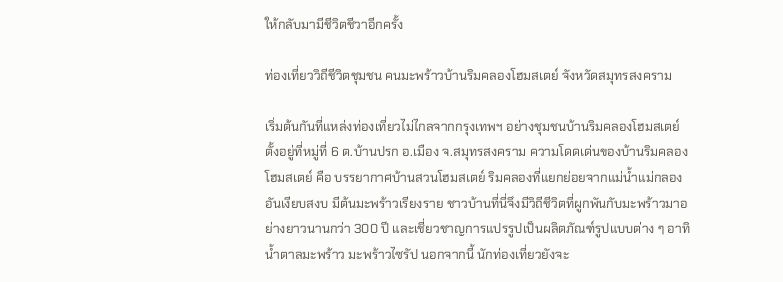ให้กลับมามีชีวิตชีวาอีกครั้ง

ท่องเที่ยววิถีชีวิตชุมชน คนมะพร้าวบ้านริมคลองโฮมสเตย์ จังหวัดสมุทรสงคราม

เริ่มต้นกันที่แหล่งท่องเที่ยวไม่ไกลจากกรุงเทพฯ อย่างชุมชนบ้านริมคลองโฮมสเตย์ ตั้งอยู่ที่หมู่ที่ 6 ต.บ้านปรก อ.เมือง จ.สมุทรสงคราม ความโดดเด่นของบ้านริมคลองโฮมสเตย์ คือ บรรยากาศบ้านสวนโฮมสเตย์ ริมคลองที่แยกย่อยจากแม่น้ำแม่กลองอันเงียบสงบ มีต้นมะพร้าวเรียงราย ชาวบ้านที่นี่จึงมีวิถีชีวิตที่ผูกพันกับมะพร้าวมาอย่างยาวนานกว่า 300 ปี และเชี่ยวชาญการแปรรูปเป็นผลิตภัณฑ์รูปแบบต่าง ๆ อาทิ น้ำตาลมะพร้าว มะพร้าวไซรัป นอกจากนี้ นักท่องเที่ยวยังจะ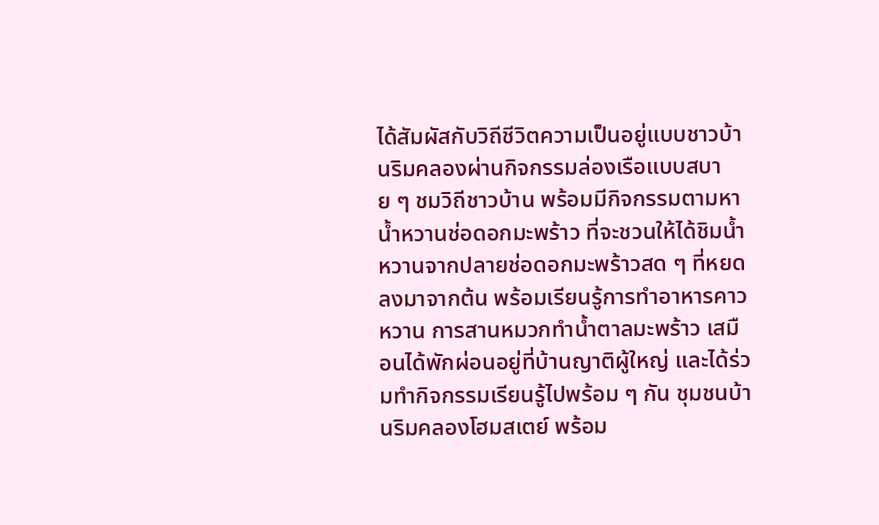ได้สัมผัสกับวิถีชีวิตความเป็นอยู่แบบชาวบ้านริมคลองผ่านกิจกรรมล่องเรือแบบสบาย ๆ ชมวิถีชาวบ้าน พร้อมมีกิจกรรมตามหาน้ำหวานช่อดอกมะพร้าว ที่จะชวนให้ได้ชิมน้ำหวานจากปลายช่อดอกมะพร้าวสด ๆ ที่หยดลงมาจากต้น พร้อมเรียนรู้การทำอาหารคาวหวาน การสานหมวกทำน้ำตาลมะพร้าว เสมือนได้พักผ่อนอยู่ที่บ้านญาติผู้ใหญ่ และได้ร่วมทำกิจกรรมเรียนรู้ไปพร้อม ๆ กัน ชุมชนบ้านริมคลองโฮมสเตย์ พร้อม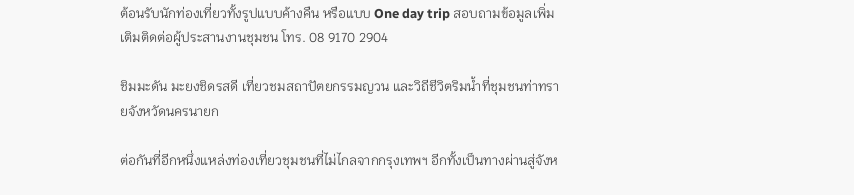ต้อนรับนักท่องเที่ยวทั้งรูปแบบค้างคืน หรือแบบ One day trip สอบถามข้อมูลเพิ่มเติมติดต่อผู้ประสานงานชุมชน โทร. 08 9170 2904

ชิมมะดัน มะยงชิดรสดี เที่ยวชมสถาปัตยกรรมญวน และวิถีชีวิตริมน้ำที่ชุมชนท่าทรายจังหวัดนครนายก

ต่อกันที่อีกหนึ่งแหล่งท่องเที่ยวชุมชนที่ไม่ไกลจากกรุงเทพฯ อีกทั้งเป็นทางผ่านสู่จังห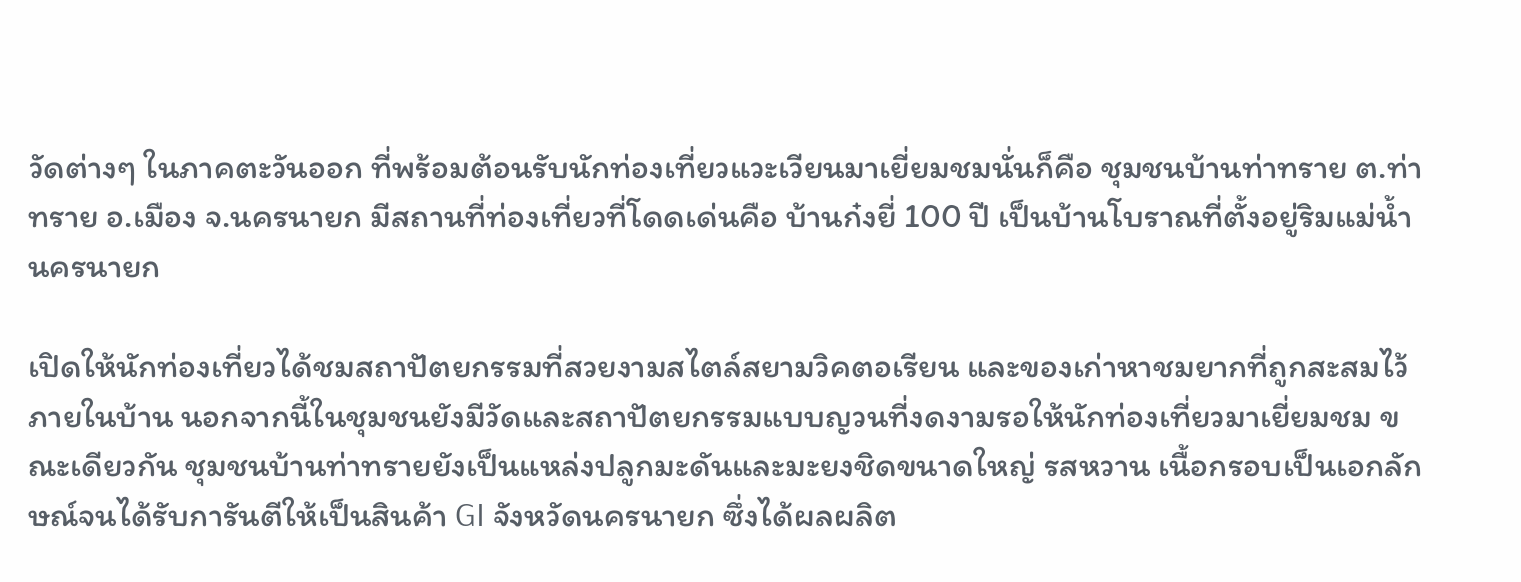วัดต่างๆ ในภาคตะวันออก ที่พร้อมต้อนรับนักท่องเที่ยวแวะเวียนมาเยี่ยมชมนั่นก็คือ ชุมชนบ้านท่าทราย ต.ท่าทราย อ.เมือง จ.นครนายก มีสถานที่ท่องเที่ยวที่โดดเด่นคือ บ้านก๋งยี่ 100 ปี เป็นบ้านโบราณที่ตั้งอยู่ริมแม่น้ำนครนายก

เปิดให้นักท่องเที่ยวได้ชมสถาปัตยกรรมที่สวยงามสไตล์สยามวิคตอเรียน และของเก่าหาชมยากที่ถูกสะสมไว้ภายในบ้าน นอกจากนี้ในชุมชนยังมีวัดและสถาปัตยกรรมแบบญวนที่งดงามรอให้นักท่องเที่ยวมาเยี่ยมชม ขณะเดียวกัน ชุมชนบ้านท่าทรายยังเป็นแหล่งปลูกมะดันและมะยงชิดขนาดใหญ่ รสหวาน เนื้อกรอบเป็นเอกลักษณ์จนได้รับการันตีให้เป็นสินค้า GI จังหวัดนครนายก ซึ่งได้ผลผลิต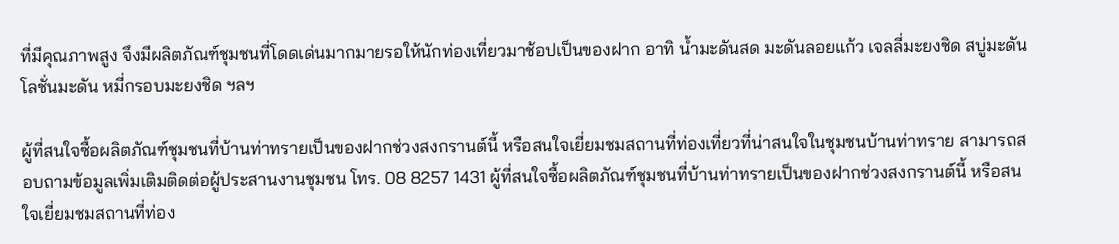ที่มีคุณภาพสูง จึงมีผลิตภัณฑ์ชุมชนที่โดดเด่นมากมายรอให้นักท่องเที่ยวมาช้อปเป็นของฝาก อาทิ น้ำมะดันสด มะดันลอยแก้ว เจลลี่มะยงชิด สบู่มะดัน โลชั่นมะดัน หมี่กรอบมะยงชิด ฯลฯ

ผู้ที่สนใจซื้อผลิตภัณฑ์ชุมชนที่บ้านท่าทรายเป็นของฝากช่วงสงกรานต์นี้ หรือสนใจเยี่ยมชมสถานที่ท่องเที่ยวที่น่าสนใจในชุมชนบ้านท่าทราย สามารถสอบถามข้อมูลเพิ่มเติมติดต่อผู้ประสานงานชุมชน โทร. 08 8257 1431 ผู้ที่สนใจซื้อผลิตภัณฑ์ชุมชนที่บ้านท่าทรายเป็นของฝากช่วงสงกรานต์นี้ หรือสนใจเยี่ยมชมสถานที่ท่อง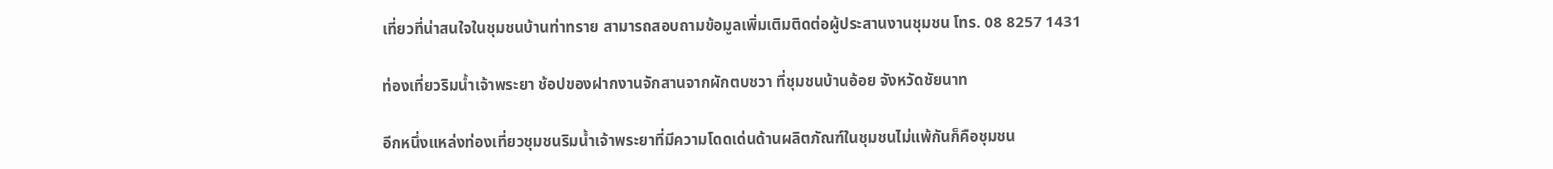เที่ยวที่น่าสนใจในชุมชนบ้านท่าทราย สามารถสอบถามข้อมูลเพิ่มเติมติดต่อผู้ประสานงานชุมชน โทร. 08 8257 1431

ท่องเที่ยวริมน้ำเจ้าพระยา ช้อปของฝากงานจักสานจากผักตบชวา ที่ชุมชนบ้านอ้อย จังหวัดชัยนาท

อีกหนึ่งแหล่งท่องเที่ยวชุมชนริมน้ำเจ้าพระยาที่มีความโดดเด่นด้านผลิตภัณฑ์ในชุมชนไม่แพ้กันก็คือชุมชน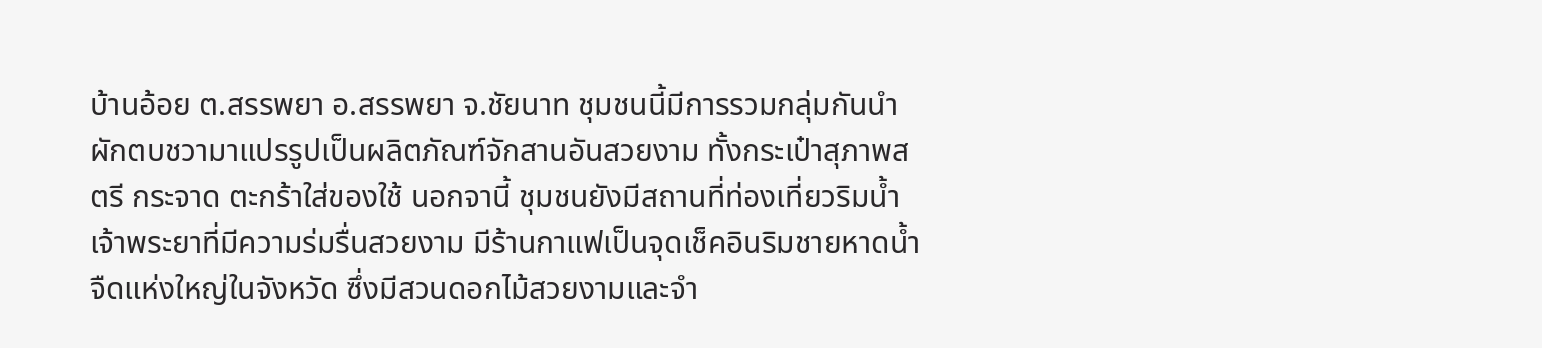บ้านอ้อย ต.สรรพยา อ.สรรพยา จ.ชัยนาท ชุมชนนี้มีการรวมกลุ่มกันนำผักตบชวามาแปรรูปเป็นผลิตภัณฑ์จักสานอันสวยงาม ทั้งกระเป๋าสุภาพสตรี กระจาด ตะกร้าใส่ของใช้ นอกจานี้ ชุมชนยังมีสถานที่ท่องเที่ยวริมน้ำเจ้าพระยาที่มีความร่มรื่นสวยงาม มีร้านกาแฟเป็นจุดเช็คอินริมชายหาดน้ำจืดแห่งใหญ่ในจังหวัด ซึ่งมีสวนดอกไม้สวยงามและจำ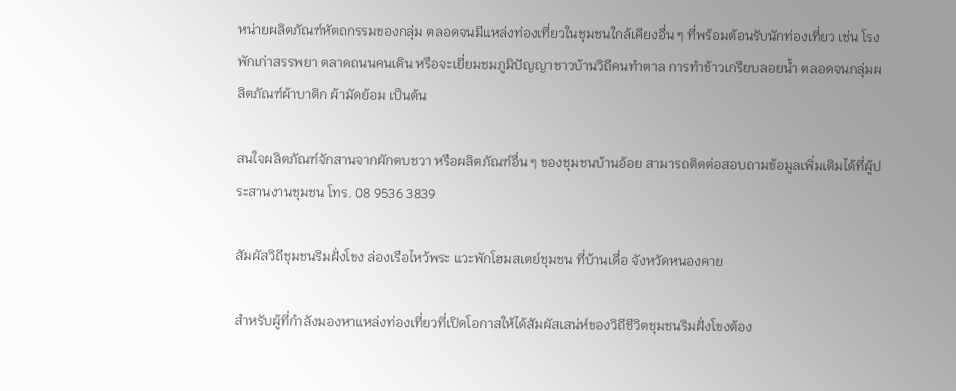หน่ายผลิตภัณฑ์หัตถกรรมของกลุ่ม ตลอดจนมีแหล่งท่องเที่ยวในชุมชนใกล้เคียงอื่น ๆ ที่พร้อมต้อนรับนักท่องเที่ยว เช่น โรงพักเก่าสรรพยา ตลาดถนนคนเดิน หรือจะเยี่ยมชมภูมิปัญญาชาวบ้านวิถีคนทำตาล การทำข้าวเกรียบลอยน้ำ ตลอดจนกลุ่มผลิตภัณฑ์ผ้าบาติก ผ้ามัดย้อม เป็นต้น

สนใจผลิตภัณฑ์จักสานจากผักตบชวา หรือผลิตภัณฑ์อื่น ๆ ของชุมชนบ้านอ้อย สามารถติดต่อสอบถามข้อมูลเพิ่มเติมได้ที่ผู้ประสานงานชุมชน โทร. 08 9536 3839

สัมผัสวิถีชุมชนริมฝั่งโขง ล่องเรือไหว้พระ แวะพักโฮมสเตย์ชุมชน ที่บ้านเดื่อ จังหวัดหนองคาย

สำหรับผู้ที่กำลังมองหาแหล่งท่องเที่ยวที่เปิดโอกาสให้ได้สัมผัสเสน่ห์ของวิถีชีวิตชุมชนริมฝั่งโขงต้อง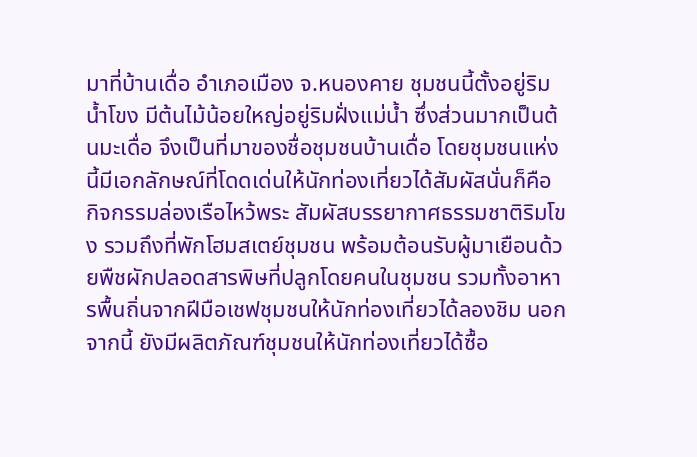มาที่บ้านเดื่อ อำเภอเมือง จ.หนองคาย ชุมชนนี้ตั้งอยู่ริมน้ำโขง มีต้นไม้น้อยใหญ่อยู่ริมฝั่งแม่น้ำ ซึ่งส่วนมากเป็นต้นมะเดื่อ จึงเป็นที่มาของชื่อชุมชนบ้านเดื่อ โดยชุมชนแห่งนี้มีเอกลักษณ์ที่โดดเด่นให้นักท่องเที่ยวได้สัมผัสนั่นก็คือ กิจกรรมล่องเรือไหว้พระ สัมผัสบรรยากาศธรรมชาติริมโขง รวมถึงที่พักโฮมสเตย์ชุมชน พร้อมต้อนรับผู้มาเยือนด้วยพืชผักปลอดสารพิษที่ปลูกโดยคนในชุมชน รวมทั้งอาหารพื้นถิ่นจากฝีมือเชฟชุมชนให้นักท่องเที่ยวได้ลองชิม นอกจากนี้ ยังมีผลิตภัณฑ์ชุมชนให้นักท่องเที่ยวได้ซื้อ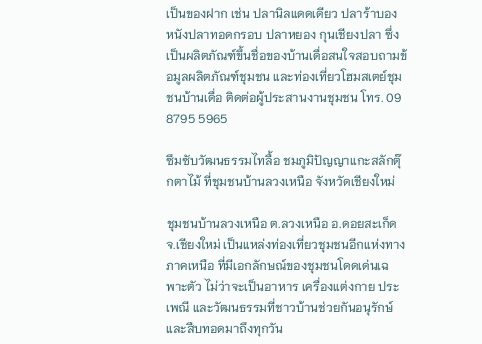เป็นของฝาก เช่น ปลานิลแดดเดียว ปลาร้าบอง หนังปลาทอดกรอบ ปลาหยอง กุนเชียงปลา ซึ่งเป็นผลิตภัณฑ์ขึ้นชื่อของบ้านเดื่อสนใจสอบถามข้อมูลผลิตภัณฑ์ชุมชน และท่องเที่ยวโฮมสเตย์ชุมชนบ้านเดื่อ ติดต่อผู้ประสานงานชุมชน โทร. 09 8795 5965

ซึมซับวัฒนธรรมไทลื้อ ชมภูมิปัญญาแกะสลักตุ๊กตาไม้ ที่ชุมชนบ้านลวงเหนือ จังหวัดเชียงใหม่

ชุมชนบ้านลวงเหนือ ต.ลวงเหนือ อ.ดอยสะเก็ด จ.เชียงใหม่ เป็นแหล่งท่องเที่ยวชุมชนอีกแห่งทางภาคเหนือ ที่มีเอกลักษณ์ของชุมชนโดดเด่นเฉพาะตัว ไม่ว่าจะเป็นอาหาร เครื่องแต่งกาย ประเพณี และวัฒนธรรมที่ชาวบ้านช่วยกันอนุรักษ์และสืบทอดมาถึงทุกวัน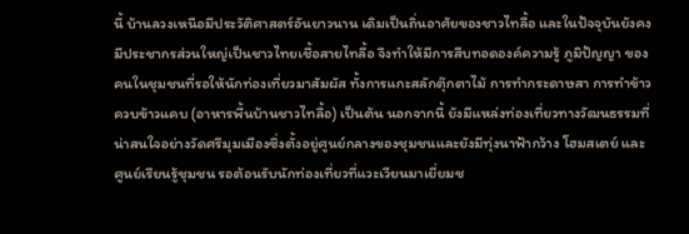นี้ บ้านลวงเหนือมีประวัติศาสตร์อันยาวนาน เดิมเป็นถิ่นอาศัยของชาวไทลื้อ และในปัจจุบันยังคงมีประชากรส่วนใหญ่เป็นชาวไทยเชื้อสายไทลื้อ จึงทำให้มีการสืบทอดองค์ความรู้ ภูมิปัญญา ของคนในชุมชนที่รอให้นักท่องเที่ยวมาสัมผัส ทั้งการแกะสลักตุ๊กตาไม้ การทำกระดาษสา การทำข้าวควบข้าวแคบ (อาหารพื้นบ้านชาวไทลื้อ) เป็นต้น นอกจากนี้ ยังมีแหล่งท่องเที่ยวทางวัฒนธรรมที่น่าสนใจอย่างวัดศรีมุมเมืองซึ่งตั้งอยู่ศูนย์กลางของชุมชนและยังมีทุ่งนาฟ้ากว้าง โฮมสเตย์ และศูนย์เรียนรู้ชุมชน รอต้อนรับนักท่องเที่ยวที่แวะเวียนมาเยี่ยมช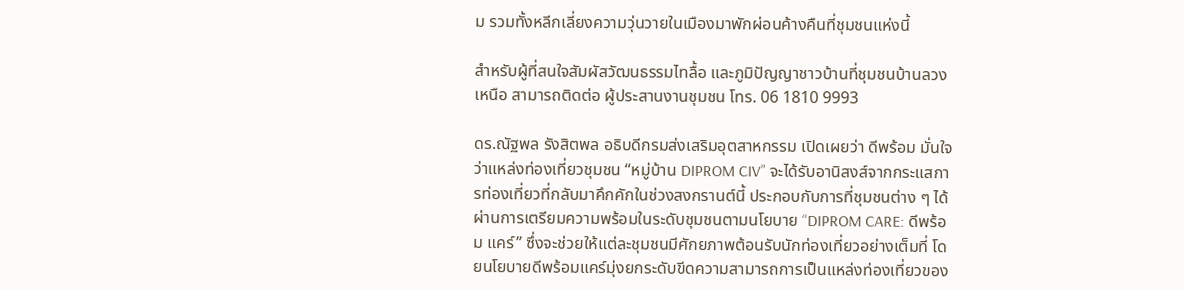ม รวมทั้งหลีกเลี่ยงความวุ่นวายในเมืองมาพักผ่อนค้างคืนที่ชุมชนแห่งนี้

สำหรับผู้ที่สนใจสัมผัสวัฒนธรรมไทลื้อ และภูมิปัญญาชาวบ้านที่ชุมชนบ้านลวงเหนือ สามารถติดต่อ ผู้ประสานงานชุมชน โทร. 06 1810 9993

ดร.ณัฐพล รังสิตพล อธิบดีกรมส่งเสริมอุตสาหกรรม เปิดเผยว่า ดีพร้อม มั่นใจว่าแหล่งท่องเที่ยวชุมชน “หมู่บ้าน DIPROM CIV” จะได้รับอานิสงส์จากกระแสการท่องเที่ยวที่กลับมาคึกคักในช่วงสงกรานต์นี้ ประกอบกับการที่ชุมชนต่าง ๆ ได้ผ่านการเตรียมความพร้อมในระดับชุมชนตามนโยบาย “DIPROM CARE: ดีพร้อม แคร์” ซึ่งจะช่วยให้แต่ละชุมชนมีศักยภาพต้อนรับนักท่องเที่ยวอย่างเต็มที่ โดยนโยบายดีพร้อมแคร์มุ่งยกระดับขีดความสามารถการเป็นแหล่งท่องเที่ยวของ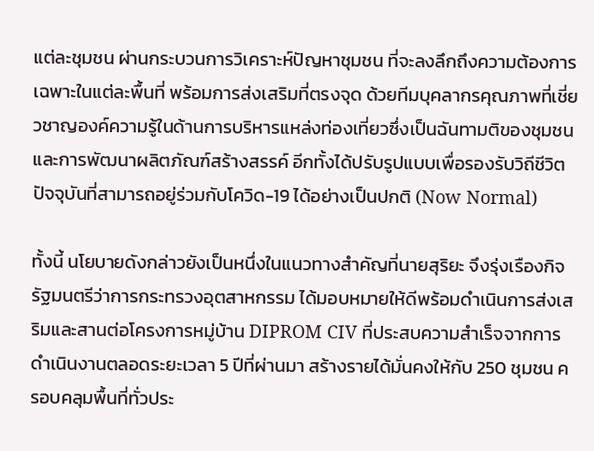แต่ละชุมชน ผ่านกระบวนการวิเคราะห์ปัญหาชุมชน ที่จะลงลึกถึงความต้องการเฉพาะในแต่ละพื้นที่ พร้อมการส่งเสริมที่ตรงจุด ด้วยทีมบุคลากรคุณภาพที่เชี่ยวชาญองค์ความรู้ในด้านการบริหารแหล่งท่องเที่ยวซึ่งเป็นฉันทามติของชุมชนและการพัฒนาผลิตภัณฑ์สร้างสรรค์ อีกทั้งได้ปรับรูปแบบเพื่อรองรับวิถีชีวิตปัจจุบันที่สามารถอยู่ร่วมกับโควิด-19 ได้อย่างเป็นปกติ (Now Normal)

ทั้งนี้ นโยบายดังกล่าวยังเป็นหนึ่งในแนวทางสำคัญที่นายสุริยะ จึงรุ่งเรืองกิจ รัฐมนตรีว่าการกระทรวงอุตสาหกรรม ได้มอบหมายให้ดีพร้อมดำเนินการส่งเสริมและสานต่อโครงการหมู่บ้าน DIPROM CIV ที่ประสบความสำเร็จจากการดำเนินงานตลอดระยะเวลา 5 ปีที่ผ่านมา สร้างรายได้มั่นคงให้กับ 250 ชุมชน ครอบคลุมพื้นที่ทั่วประ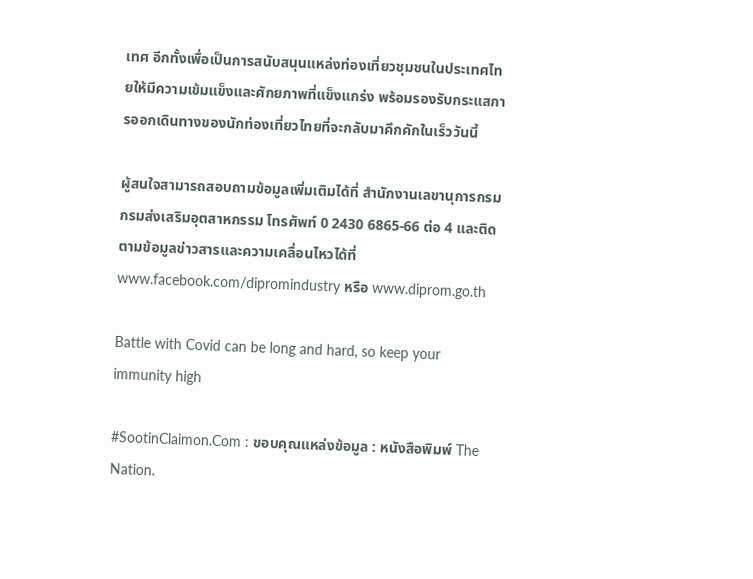เทศ อีกทั้งเพื่อเป็นการสนับสนุนแหล่งท่องเที่ยวชุมชนในประเทศไทยให้มีความเข้มแข็งและศักยภาพที่แข็งแกร่ง พร้อมรองรับกระแสการออกเดินทางของนักท่องเที่ยวไทยที่จะกลับมาคึกคักในเร็ววันนี้

ผู้สนใจสามารถสอบถามข้อมูลเพิ่มเติมได้ที่ สำนักงานเลขานุการกรม กรมส่งเสริมอุตสาหกรรม โทรศัพท์ 0 2430 6865-66 ต่อ 4 และติดตามข้อมูลข่าวสารและความเคลื่อนไหวได้ที่ www.facebook.com/dipromindustry หรือ www.diprom.go.th

Battle with Covid can be long and hard, so keep your immunity high

#SootinClaimon.Com : ขอบคุณแหล่งข้อมูล : หนังสือพิมพ์ The Nation.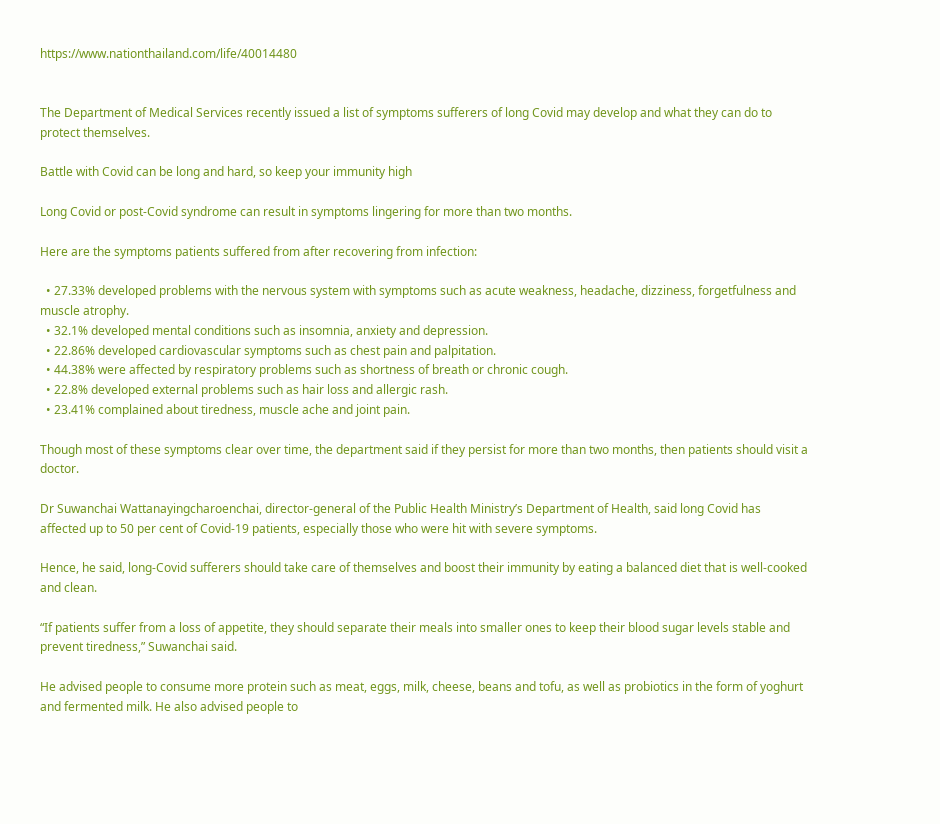https://www.nationthailand.com/life/40014480


The Department of Medical Services recently issued a list of symptoms sufferers of long Covid may develop and what they can do to protect themselves.

Battle with Covid can be long and hard, so keep your immunity high

Long Covid or post-Covid syndrome can result in symptoms lingering for more than two months.

Here are the symptoms patients suffered from after recovering from infection:

  • 27.33% developed problems with the nervous system with symptoms such as acute weakness, headache, dizziness, forgetfulness and muscle atrophy.
  • 32.1% developed mental conditions such as insomnia, anxiety and depression.
  • 22.86% developed cardiovascular symptoms such as chest pain and palpitation.
  • 44.38% were affected by respiratory problems such as shortness of breath or chronic cough.
  • 22.8% developed external problems such as hair loss and allergic rash.
  • 23.41% complained about tiredness, muscle ache and joint pain.

Though most of these symptoms clear over time, the department said if they persist for more than two months, then patients should visit a doctor.

Dr Suwanchai Wattanayingcharoenchai, director-general of the Public Health Ministry’s Department of Health, said long Covid has affected up to 50 per cent of Covid-19 patients, especially those who were hit with severe symptoms.

Hence, he said, long-Covid sufferers should take care of themselves and boost their immunity by eating a balanced diet that is well-cooked and clean.

“If patients suffer from a loss of appetite, they should separate their meals into smaller ones to keep their blood sugar levels stable and prevent tiredness,” Suwanchai said.

He advised people to consume more protein such as meat, eggs, milk, cheese, beans and tofu, as well as probiotics in the form of yoghurt and fermented milk. He also advised people to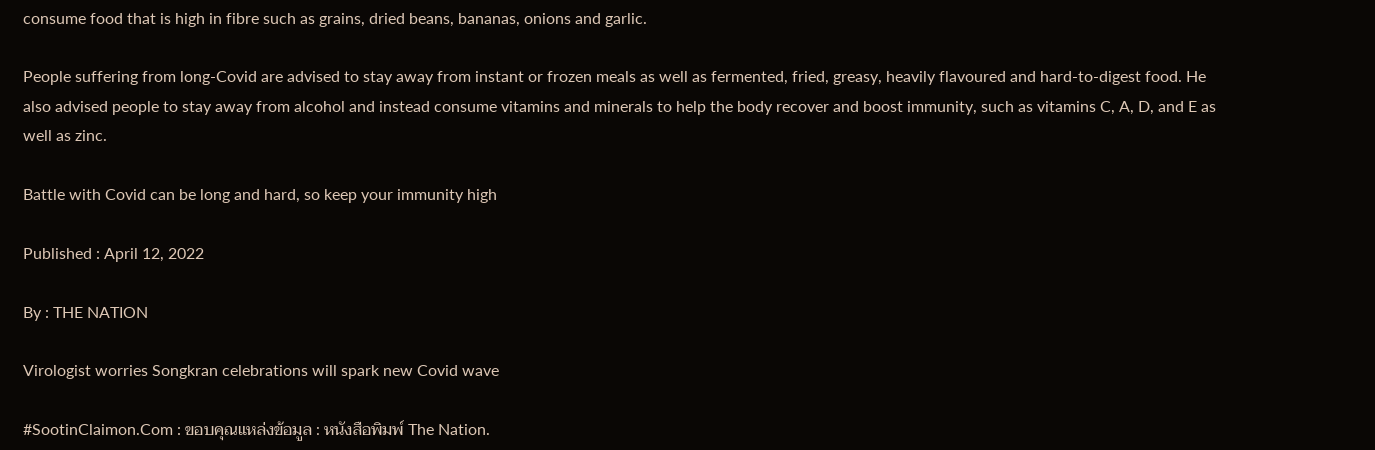consume food that is high in fibre such as grains, dried beans, bananas, onions and garlic.

People suffering from long-Covid are advised to stay away from instant or frozen meals as well as fermented, fried, greasy, heavily flavoured and hard-to-digest food. He also advised people to stay away from alcohol and instead consume vitamins and minerals to help the body recover and boost immunity, such as vitamins C, A, D, and E as well as zinc.

Battle with Covid can be long and hard, so keep your immunity high

Published : April 12, 2022

By : THE NATION

Virologist worries Songkran celebrations will spark new Covid wave

#SootinClaimon.Com : ขอบคุณแหล่งข้อมูล : หนังสือพิมพ์ The Nation.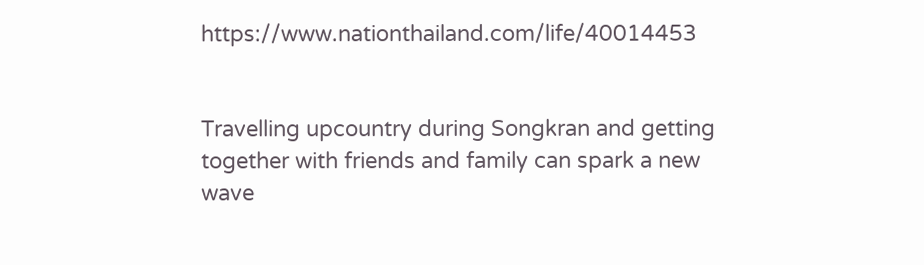https://www.nationthailand.com/life/40014453


Travelling upcountry during Songkran and getting together with friends and family can spark a new wave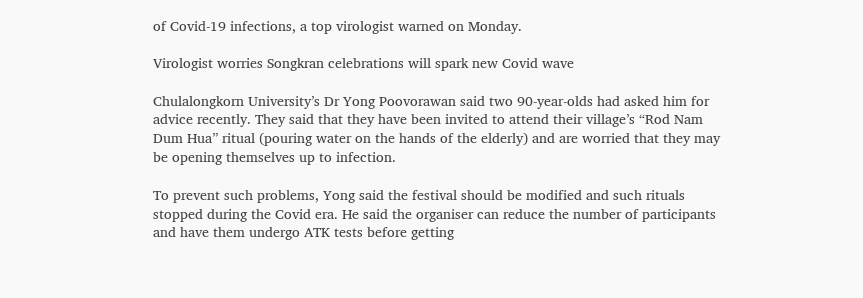of Covid-19 infections, a top virologist warned on Monday.

Virologist worries Songkran celebrations will spark new Covid wave

Chulalongkorn University’s Dr Yong Poovorawan said two 90-year-olds had asked him for advice recently. They said that they have been invited to attend their village’s “Rod Nam Dum Hua” ritual (pouring water on the hands of the elderly) and are worried that they may be opening themselves up to infection.

To prevent such problems, Yong said the festival should be modified and such rituals stopped during the Covid era. He said the organiser can reduce the number of participants and have them undergo ATK tests before getting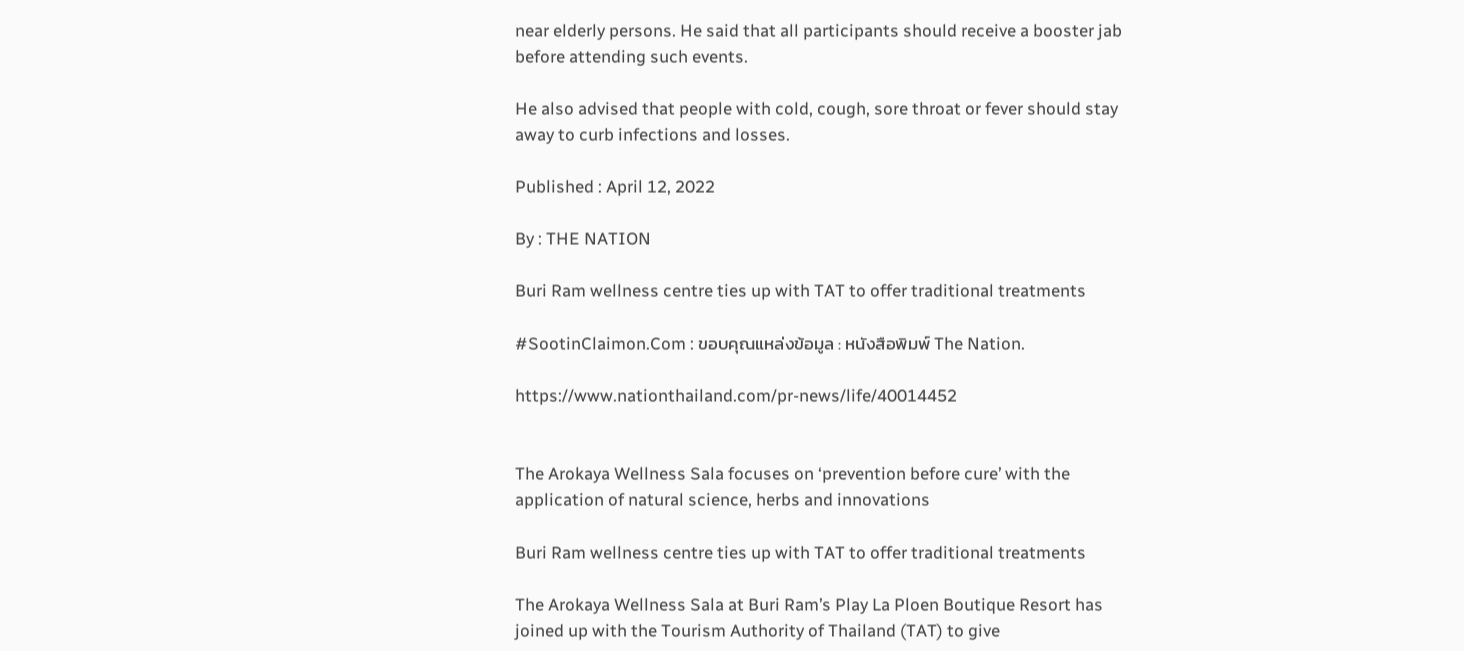near elderly persons. He said that all participants should receive a booster jab before attending such events.

He also advised that people with cold, cough, sore throat or fever should stay away to curb infections and losses.

Published : April 12, 2022

By : THE NATION

Buri Ram wellness centre ties up with TAT to offer traditional treatments

#SootinClaimon.Com : ขอบคุณแหล่งข้อมูล : หนังสือพิมพ์ The Nation.

https://www.nationthailand.com/pr-news/life/40014452


The Arokaya Wellness Sala focuses on ‘prevention before cure’ with the application of natural science, herbs and innovations

Buri Ram wellness centre ties up with TAT to offer traditional treatments

The Arokaya Wellness Sala at Buri Ram’s Play La Ploen Boutique Resort has joined up with the Tourism Authority of Thailand (TAT) to give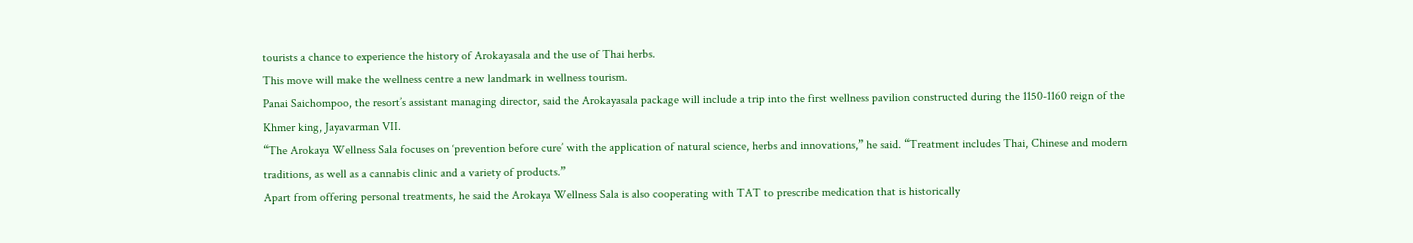tourists a chance to experience the history of Arokayasala and the use of Thai herbs.
This move will make the wellness centre a new landmark in wellness tourism.
Panai Saichompoo, the resort’s assistant managing director, said the Arokayasala package will include a trip into the first wellness pavilion constructed during the 1150-1160 reign of the Khmer king, Jayavarman VII.
“The Arokaya Wellness Sala focuses on ‘prevention before cure’ with the application of natural science, herbs and innovations,” he said. “Treatment includes Thai, Chinese and modern traditions, as well as a cannabis clinic and a variety of products.”
Apart from offering personal treatments, he said the Arokaya Wellness Sala is also cooperating with TAT to prescribe medication that is historically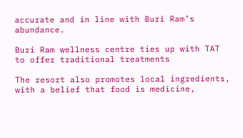accurate and in line with Buri Ram’s abundance.

Buri Ram wellness centre ties up with TAT to offer traditional treatments

The resort also promotes local ingredients, with a belief that food is medicine,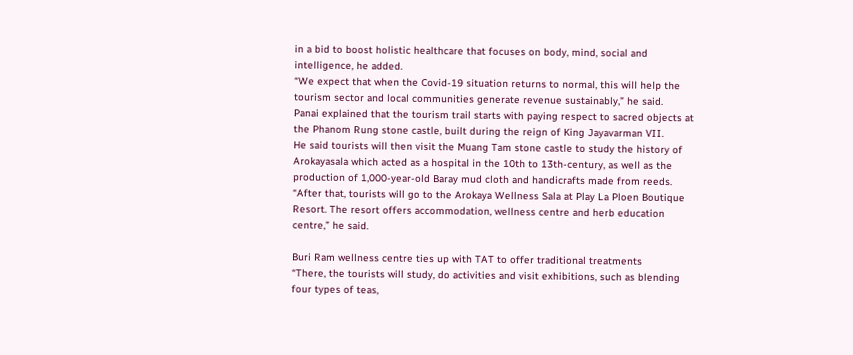in a bid to boost holistic healthcare that focuses on body, mind, social and intelligence, he added.
“We expect that when the Covid-19 situation returns to normal, this will help the tourism sector and local communities generate revenue sustainably,” he said.
Panai explained that the tourism trail starts with paying respect to sacred objects at the Phanom Rung stone castle, built during the reign of King Jayavarman VII.
He said tourists will then visit the Muang Tam stone castle to study the history of Arokayasala which acted as a hospital in the 10th to 13th-century, as well as the production of 1,000-year-old Baray mud cloth and handicrafts made from reeds.
“After that, tourists will go to the Arokaya Wellness Sala at Play La Ploen Boutique Resort. The resort offers accommodation, wellness centre and herb education centre,” he said.

Buri Ram wellness centre ties up with TAT to offer traditional treatments
“There, the tourists will study, do activities and visit exhibitions, such as blending four types of teas,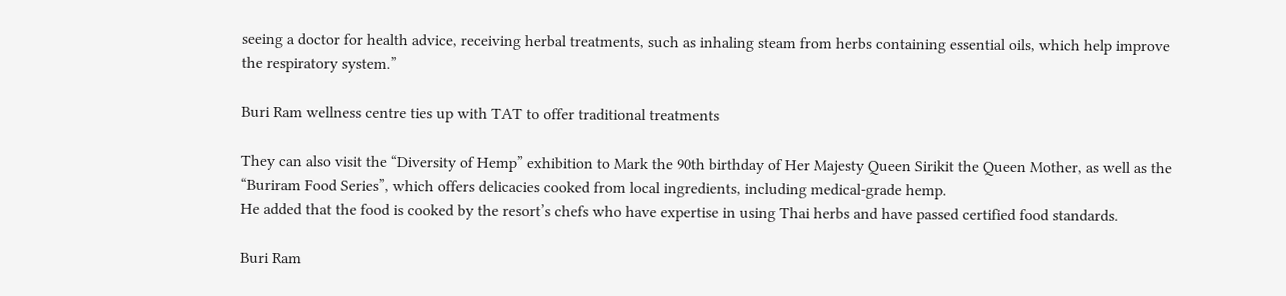seeing a doctor for health advice, receiving herbal treatments, such as inhaling steam from herbs containing essential oils, which help improve the respiratory system.”

Buri Ram wellness centre ties up with TAT to offer traditional treatments

They can also visit the “Diversity of Hemp” exhibition to Mark the 90th birthday of Her Majesty Queen Sirikit the Queen Mother, as well as the “Buriram Food Series”, which offers delicacies cooked from local ingredients, including medical-grade hemp.
He added that the food is cooked by the resort’s chefs who have expertise in using Thai herbs and have passed certified food standards.

Buri Ram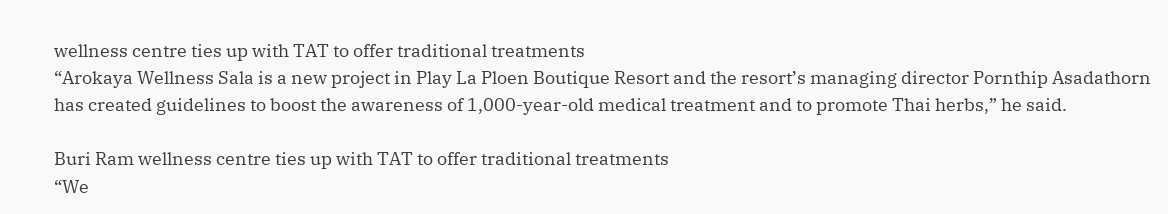wellness centre ties up with TAT to offer traditional treatments
“Arokaya Wellness Sala is a new project in Play La Ploen Boutique Resort and the resort’s managing director Pornthip Asadathorn has created guidelines to boost the awareness of 1,000-year-old medical treatment and to promote Thai herbs,” he said.

Buri Ram wellness centre ties up with TAT to offer traditional treatments
“We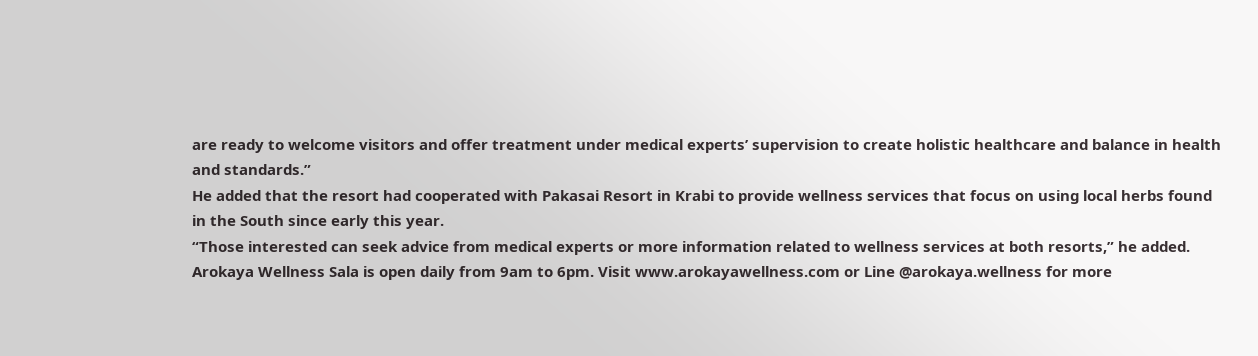are ready to welcome visitors and offer treatment under medical experts’ supervision to create holistic healthcare and balance in health and standards.”
He added that the resort had cooperated with Pakasai Resort in Krabi to provide wellness services that focus on using local herbs found in the South since early this year.
“Those interested can seek advice from medical experts or more information related to wellness services at both resorts,” he added.
Arokaya Wellness Sala is open daily from 9am to 6pm. Visit www.arokayawellness.com or Line @arokaya.wellness for more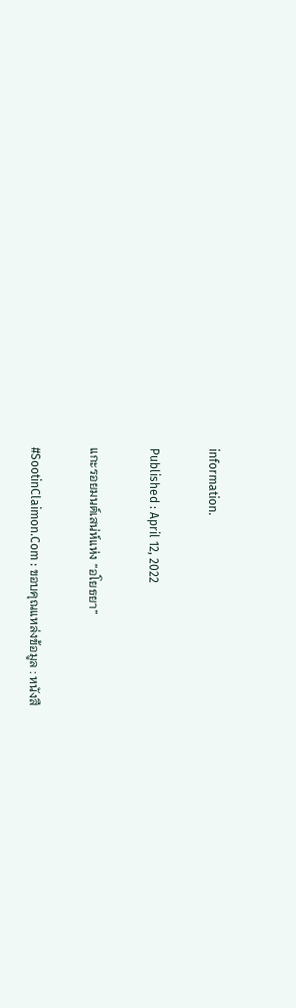information.

Published : April 12, 2022

แกะรอยมนต์เสน่ห์แห่ง “อโยธยา”

#SootinClaimon.Com : ขอบคุณแหล่งข้อมูล : หนังสื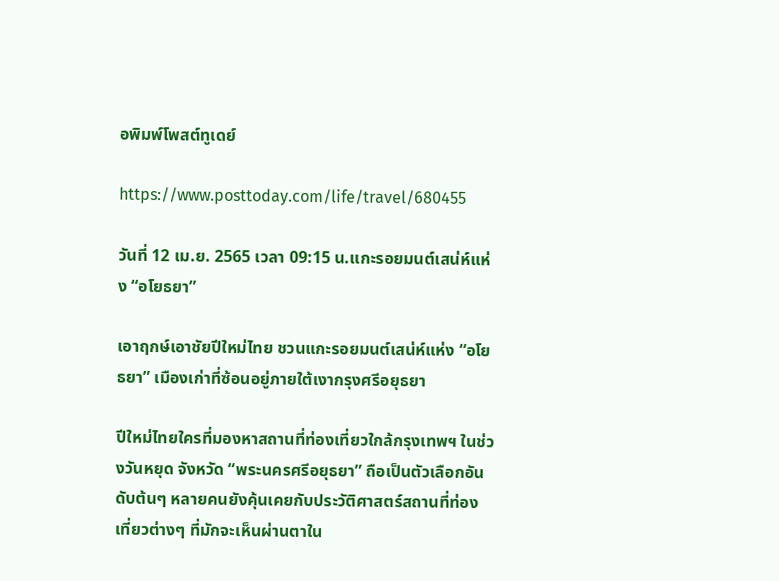อพิมพ์โพสต์ทูเดย์

https://www.posttoday.com/life/travel/680455

วันที่ 12 เม.ย. 2565 เวลา 09:15 น.แกะรอยมนต์เสน่ห์แห่ง “อโยธยา”

เอาฤกษ์เอาชัยปีใหม่ไทย ชวนแกะรอยมนต์เสน่ห์แห่ง “อโยธยา” เมืองเก่าที่ซ้อนอยู่ภายใต้เงากรุงศรีอยุธยา

ปีใหม่ไทยใครที่มองหาสถานที่ท่องเที่ยวใกล้กรุงเทพฯ ในช่วงวันหยุด จังหวัด “พระนครศรีอยุธยา” ถือเป็นตัวเลือกอันดับต้นๆ หลายคนยังคุ้นเคยกับประวัติศาสตร์สถานที่ท่องเที่ยวต่างๆ ที่มักจะเห็นผ่านตาใน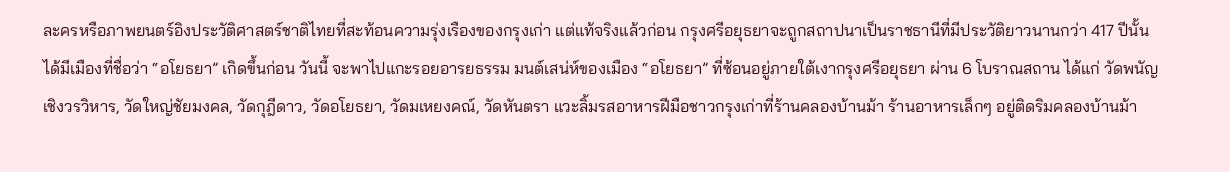ละครหรือภาพยนตร์อิงประวัติศาสตร์ชาติไทยที่สะท้อนความรุ่งเรืองของกรุงเก่า แต่แท้จริงแล้วก่อน กรุงศรีอยุธยาจะถูกสถาปนาเป็นราชธานีที่มีประวัติยาวนานกว่า 417 ปีนั้น ได้มีเมืองที่ชื่อว่า “อโยธยา” เกิดขึ้นก่อน วันนี้ จะพาไปแกะรอยอารยธรรม มนต์เสน่ห์ของเมือง “อโยธยา” ที่ซ้อนอยู่ภายใต้เงากรุงศรีอยุธยา ผ่าน 6 โบราณสถาน ได้แก่ วัดพนัญเชิงวรวิหาร, วัดใหญ่ชัยมงคล, วัดกุฎีดาว, วัดอโยธยา, วัดมเหยงคณ์, วัดหันตรา แวะลิ้มรสอาหารฝีมือชาวกรุงเก่าที่ร้านคลองบ้านม้า ร้านอาหารเล็กๆ อยู่ติดริมคลองบ้านม้า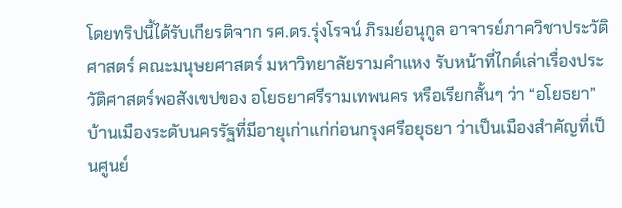โดยทริปนี้ได้รับเกียรติจาก รศ.ดร.รุ่งโรจน์ ภิรมย์อนุกูล อาจารย์ภาควิชาประวัติศาสตร์ คณะมนุษยศาสตร์ มหาวิทยาลัยรามคำแหง รับหน้าที่ไกด์เล่าเรื่องประวัติศาสตร์พอสังเขปของ อโยธยาศรีรามเทพนคร หรือเรียกสั้นๆ ว่า “อโยธยา” บ้านเมืองระดับนครรัฐที่มีอายุเก่าแก่ก่อนกรุงศรีอยุธยา ว่าเป็นเมืองสำคัญที่เป็นศูนย์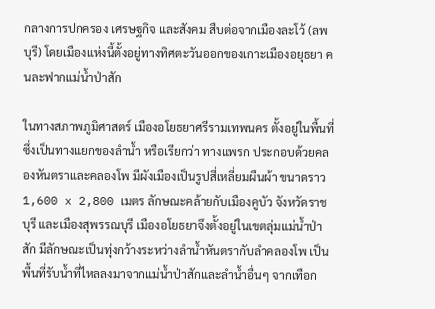กลางการปกครอง เศรษฐกิจ และสังคม สืบต่อจากเมืองละโว้ (ลพบุรี) โดยเมืองแห่งนี้ตั้งอยู่ทางทิศตะวันออกของเกาะเมืองอยุธยา คนละฟากแม่น้ำป่าสัก

ในทางสภาพภูมิศาสตร์ เมืองอโยธยาศรีรามเทพนคร ตั้งอยู่ในพื้นที่ซึ่งเป็นทางแยกของลำน้ำ หรือเรียกว่า ทางแพรก ประกอบด้วยคลองหันตราและคลองโพ มีผังเมืองเป็นรูปสี่เหลี่ยมผืนผ้า ขนาดราว 1,600 x 2,800 เมตร ลักษณะคล้ายกับเมืองคูบัว จังหวัดราชบุรี และเมืองสุพรรณบุรี เมืองอโยธยาจึงตั้งอยู่ในเขตลุ่มแม่น้ำป่าสัก มีลักษณะเป็นทุ่งกว้างระหว่างลำน้ำหันตรากับลำคลองโพ เป็นพื้นที่รับน้ำที่ไหลลงมาจากแม่น้ำป่าสักและลำน้ำอื่นๆ จากเทือก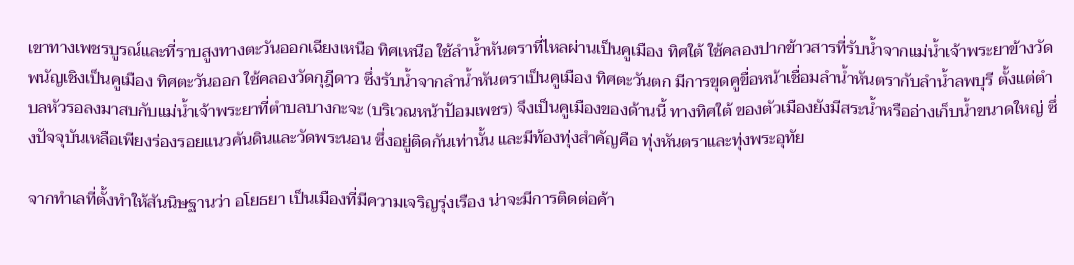เขาทางเพชรบูรณ์และที่ราบสูงทางตะวันออกเฉียงเหนือ ทิศเหนือ ใช้ลำน้ำหันตราที่ไหลผ่านเป็นคูเมือง ทิศใต้ ใช้คลองปากข้าวสารที่รับน้ำจากแม่น้ำเจ้าพระยาข้างวัดพนัญเชิงเป็นคูเมือง ทิศตะวันออก ใช้คลองวัดกุฎีดาว ซึ่งรับน้ำจากลำน้ำหันตราเป็นคูเมือง ทิศตะวันตก มีการขุดคูขื่อหน้าเชื่อมลำน้ำหันตรากับลำน้ำลพบุรี ตั้งแต่ตำบลหัวรอลงมาสบกับแม่น้ำเจ้าพระยาที่ตำบลบางกะจะ (บริเวณหน้าป้อมเพชร) จึงเป็นคูเมืองของด้านนี้ ทางทิศใต้ ของตัวเมืองยังมีสระน้ำหรืออ่างเก็บน้ำขนาดใหญ่ ซึ่งปัจจุบันเหลือเพียงร่องรอยแนวคันดินและวัดพระนอน ซึ่งอยู่ติดกันเท่านั้น และมีท้องทุ่งสำคัญคือ ทุ่งหันตราและทุ่งพระอุทัย

จากทำเลที่ตั้งทำให้สันนิษฐานว่า อโยธยา เป็นเมืองที่มีความเจริญรุ่งเรือง น่าจะมีการติดต่อค้า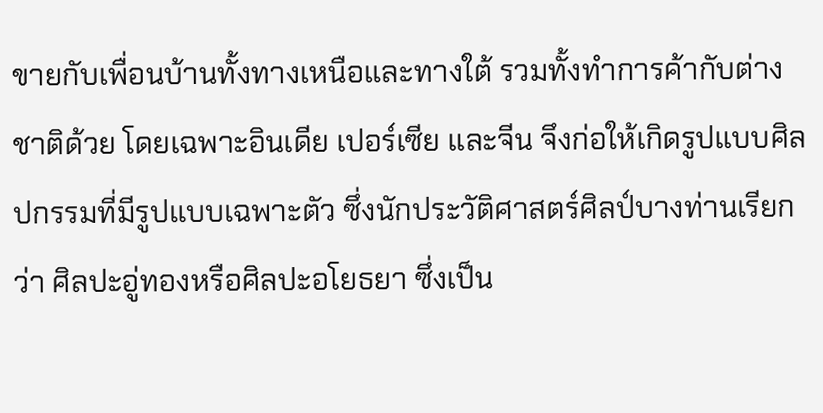ขายกับเพื่อนบ้านทั้งทางเหนือและทางใต้ รวมทั้งทำการค้ากับต่างชาติด้วย โดยเฉพาะอินเดีย เปอร์เซีย และจีน จึงก่อให้เกิดรูปแบบศิลปกรรมที่มีรูปแบบเฉพาะตัว ซึ่งนักประวัติศาสตร์ศิลป์บางท่านเรียกว่า ศิลปะอู่ทองหรือศิลปะอโยธยา ซึ่งเป็น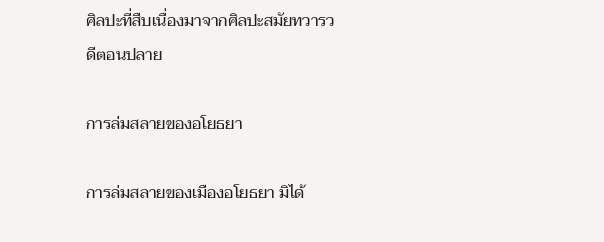ศิลปะที่สืบเนื่องมาจากศิลปะสมัยทวารวดีตอนปลาย

การล่มสลายของอโยธยา

การล่มสลายของเมืองอโยธยา มิได้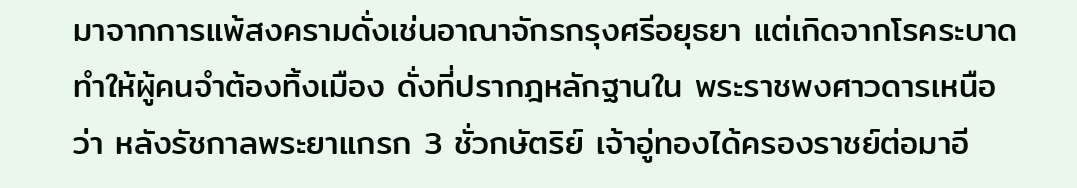มาจากการแพ้สงครามดั่งเช่นอาณาจักรกรุงศรีอยุธยา แต่เกิดจากโรคระบาดทำให้ผู้คนจำต้องทิ้งเมือง ดั่งที่ปรากฎหลักฐานใน พระราชพงศาวดารเหนือ ว่า หลังรัชกาลพระยาแกรก 3 ชั่วกษัตริย์ เจ้าอู่ทองได้ครองราชย์ต่อมาอี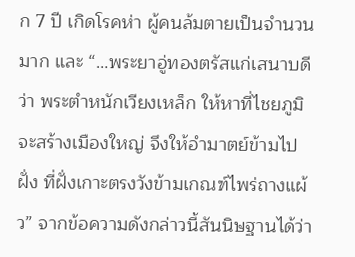ก 7 ปี เกิดโรคห่า ผู้คนล้มตายเป็นจำนวนมาก และ “…พระยาอู่ทองตรัสแก่เสนาบดีว่า พระตำหนักเวียงเหล็ก ให้หาที่ไชยภูมิจะสร้างเมืองใหญ่ จึงให้อำมาตย์ข้ามไปฝั่ง ที่ฝั่งเกาะตรงวังข้ามเกณฑ์ไพร่ถางแผ้ว” จากข้อความดังกล่าวนี้สันนิษฐานได้ว่า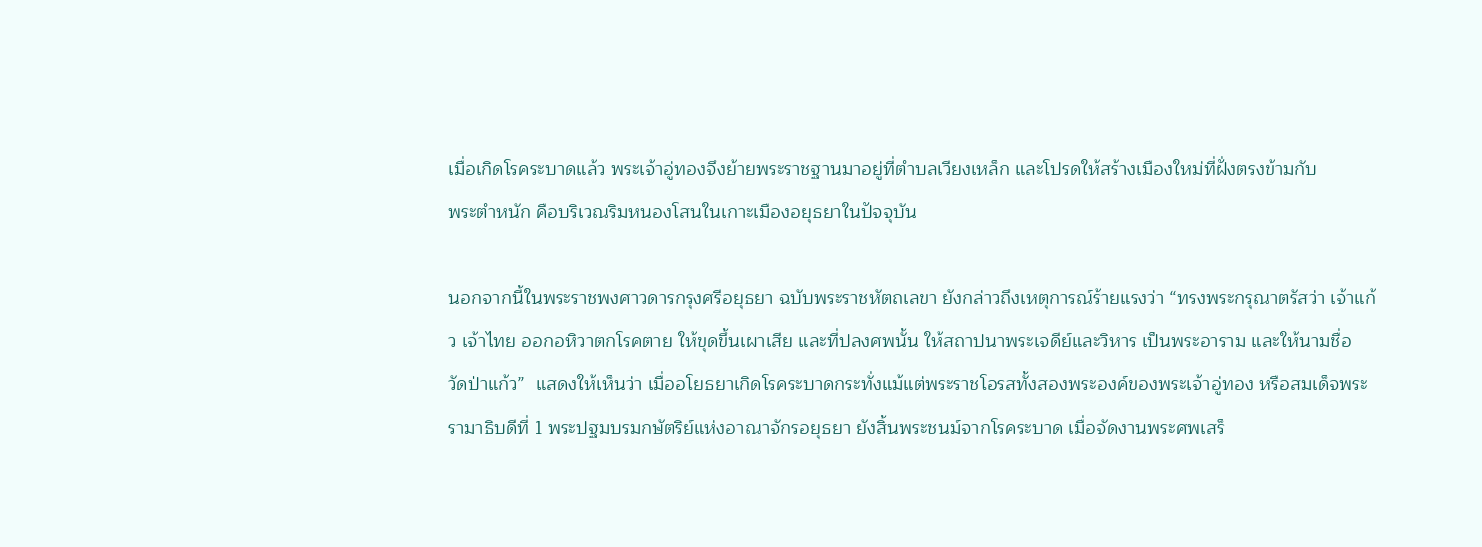เมื่อเกิดโรคระบาดแล้ว พระเจ้าอู่ทองจึงย้ายพระราชฐานมาอยู่ที่ตำบลเวียงเหล็ก และโปรดให้สร้างเมืองใหม่ที่ฝั่งตรงข้ามกับ          พระตำหนัก คือบริเวณริมหนองโสนในเกาะเมืองอยุธยาในปัจจุบัน

นอกจากนี้ในพระราชพงศาวดารกรุงศรีอยุธยา ฉบับพระราชหัตถเลขา ยังกล่าวถึงเหตุการณ์ร้ายแรงว่า “ทรงพระกรุณาตรัสว่า เจ้าแก้ว เจ้าไทย ออกอหิวาตกโรคตาย ให้ขุดขึ้นเผาเสีย และที่ปลงศพนั้น ให้สถาปนาพระเจดีย์และวิหาร เป็นพระอาราม และให้นามชื่อ วัดป่าแก้ว”  แสดงให้เห็นว่า เมื่ออโยธยาเกิดโรคระบาดกระทั่งแม้แต่พระราชโอรสทั้งสองพระองค์ของพระเจ้าอู่ทอง หรือสมเด็จพระรามาธิบดีที่ 1 พระปฐมบรมกษัตริย์แห่งอาณาจักรอยุธยา ยังสิ้นพระชนม์จากโรคระบาด เมื่อจัดงานพระศพเสร็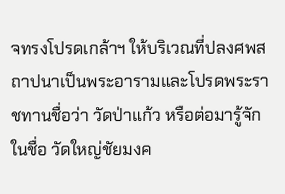จทรงโปรดเกล้าฯ ให้บริเวณที่ปลงศพสถาปนาเป็นพระอารามและโปรดพระราชทานชื่อว่า วัดป่าแก้ว หรือต่อมารู้จักในชื่อ วัดใหญ่ชัยมงค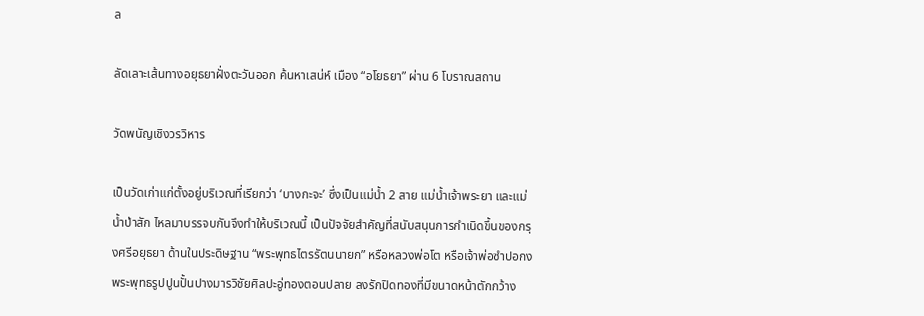ล

ลัดเลาะเส้นทางอยุธยาฝั่งตะวันออก ค้นหาเสน่ห์ เมือง “อโยธยา” ผ่าน 6 โบราณสถาน

วัดพนัญเชิงวรวิหาร

เป็นวัดเก่าแก่ตั้งอยู่บริเวณที่เรียกว่า ‘บางกะจะ’ ซึ่งเป็นแม่น้ำ 2 สาย แม่น้ำเจ้าพระยา และแม่น้ำป่าสัก ไหลมาบรรจบกันจึงทำให้บริเวณนี้ เป็นปัจจัยสำคัญที่สนับสนุนการกำเนิดขึ้นของกรุงศรีอยุธยา ด้านในประดิษฐาน “พระพุทธไตรรัตนนายก” หรือหลวงพ่อโต หรือเจ้าพ่อซำปอกง พระพุทธรูปปูนปั้นปางมารวิชัยศิลปะอู่ทองตอนปลาย ลงรักปิดทองที่มีขนาดหน้าตักกว้าง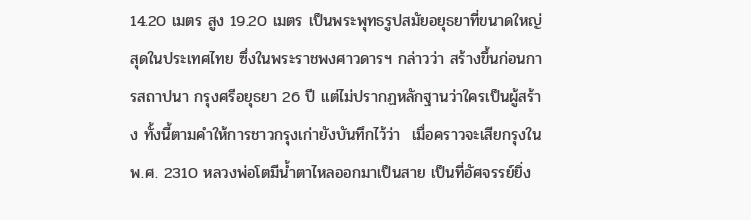14.20 เมตร สูง 19.20 เมตร เป็นพระพุทธรูปสมัยอยุธยาที่ขนาดใหญ่สุดในประเทศไทย ซึ่งในพระราชพงศาวดารฯ กล่าวว่า สร้างขึ้นก่อนการสถาปนา กรุงศรีอยุธยา 26 ปี แต่ไม่ปรากฏหลักฐานว่าใครเป็นผู้สร้าง ทั้งนี้ตามคำให้การชาวกรุงเก่ายังบันทึกไว้ว่า  เมื่อคราวจะเสียกรุงใน พ.ศ. 2310 หลวงพ่อโตมีน้ำตาไหลออกมาเป็นสาย เป็นที่อัศจรรย์ยิ่ง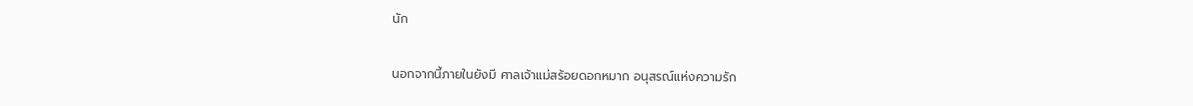นัก

นอกจากนี้ภายในยังมี ศาลเจ้าแม่สร้อยดอกหมาก อนุสรณ์แห่งความรัก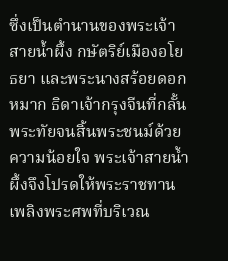ซึ่งเป็นตำนานของพระเจ้าสายน้ำผึ้ง กษัตริย์เมืองอโยธยา และพระนางสร้อยดอกหมาก ธิดาเจ้ากรุงจีนที่กลั้นพระทัยจนสิ้นพระชนม์ด้วยความน้อยใจ พระเจ้าสายน้ำผึ้งจึงโปรดให้พระราชทานเพลิงพระศพที่บริเวณ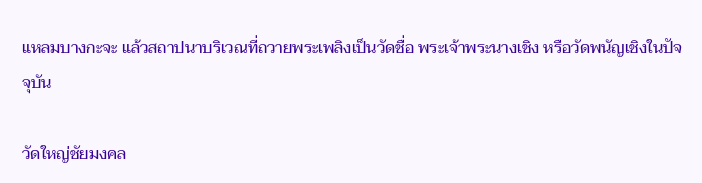แหลมบางกะจะ แล้วสถาปนาบริเวณที่ถวายพระเพลิงเป็นวัดชื่อ พระเจ้าพระนางเชิง หรือวัดพนัญเชิงในปัจจุบัน

วัดใหญ่ชัยมงคล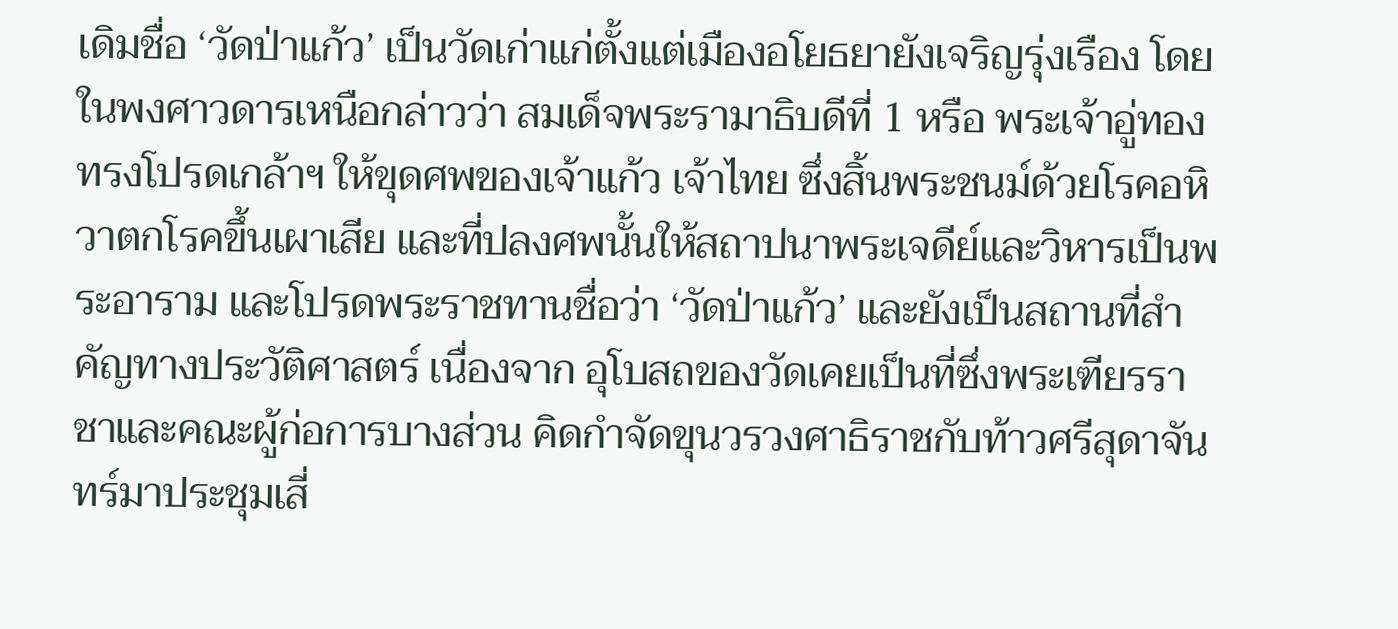เดิมชื่อ ‘วัดป่าแก้ว’ เป็นวัดเก่าแก่ตั้งแต่เมืองอโยธยายังเจริญรุ่งเรือง โดยในพงศาวดารเหนือกล่าวว่า สมเด็จพระรามาธิบดีที่ 1 หรือ พระเจ้าอู่ทอง ทรงโปรดเกล้าฯ ให้ขุดศพของเจ้าแก้ว เจ้าไทย ซึ่งสิ้นพระชนม์ด้วยโรคอหิวาตกโรคขึ้นเผาเสีย และที่ปลงศพนั้นให้สถาปนาพระเจดีย์และวิหารเป็นพระอาราม และโปรดพระราชทานชื่อว่า ‘วัดป่าแก้ว’ และยังเป็นสถานที่สำคัญทางประวัติศาสตร์ เนื่องจาก อุโบสถของวัดเคยเป็นที่ซึ่งพระเฑียรราชาและคณะผู้ก่อการบางส่วน คิดกำจัดขุนวรวงศาธิราชกับท้าวศรีสุดาจันทร์มาประชุมเสี่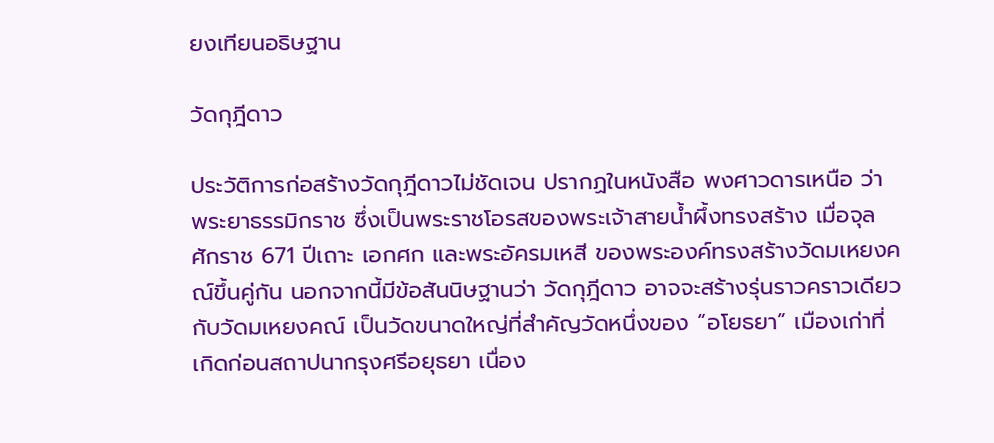ยงเทียนอธิษฐาน

วัดกุฎีดาว

ประวัติการก่อสร้างวัดกุฎีดาวไม่ชัดเจน ปรากฏในหนังสือ พงศาวดารเหนือ ว่า พระยาธรรมิกราช ซึ่งเป็นพระราชโอรสของพระเจ้าสายน้ำผึ้งทรงสร้าง เมื่อจุลศักราช 671 ปีเถาะ เอกศก และพระอัครมเหสี ของพระองค์ทรงสร้างวัดมเหยงคณ์ขึ้นคู่กัน นอกจากนี้มีข้อสันนิษฐานว่า วัดกุฎีดาว อาจจะสร้างรุ่นราวคราวเดียวกับวัดมเหยงคณ์ เป็นวัดขนาดใหญ่ที่สำคัญวัดหนึ่งของ “อโยธยา” เมืองเก่าที่เกิดก่อนสถาปนากรุงศรีอยุธยา เนื่อง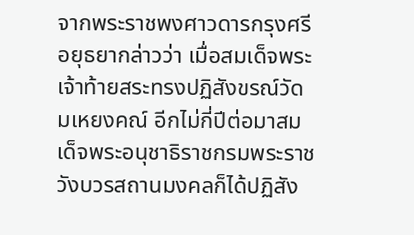จากพระราชพงศาวดารกรุงศรีอยุธยากล่าวว่า เมื่อสมเด็จพระเจ้าท้ายสระทรงปฏิสังขรณ์วัดมเหยงคณ์ อีกไม่กี่ปีต่อมาสมเด็จพระอนุชาธิราชกรมพระราชวังบวรสถานมงคลก็ได้ปฏิสัง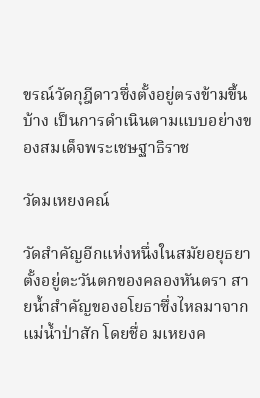ขรณ์วัดกุฎีดาวซึ่งตั้งอยู่ตรงข้ามขึ้นบ้าง เป็นการดำเนินตามแบบอย่างของสมเด็จพระเชษฐาธิราช

วัดมเหยงคณ์

วัดสำคัญอีกแห่งหนึ่งในสมัยอยุธยา ตั้งอยู่ตะวันตกของคลองหันตรา สายน้ำสำคัญของอโยธาซึ่งไหลมาจากแม่น้ำป่าสัก โดยชื่อ มเหยงค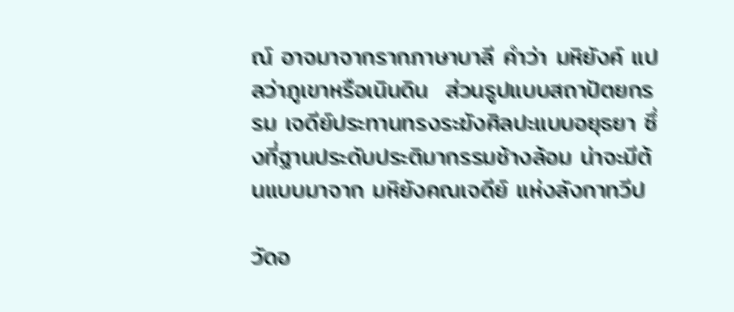ณ์ อาจมาจากรากภาษาบาลี คำว่า มหิยังค์ แปลว่าภูเขาหรือเนินดิน  ส่วนรูปแบบสถาปัตยกรรม เจดีย์ประทานทรงระฆังศิลปะแบบอยุธยา ซึ่งที่ฐานประดับประติมากรรมช้างล้อม น่าจะมีต้นแบบมาจาก มหิยังคณเจดีย์ แห่งลังกาทวีป

วัดอ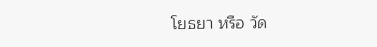โยธยา หรือ วัด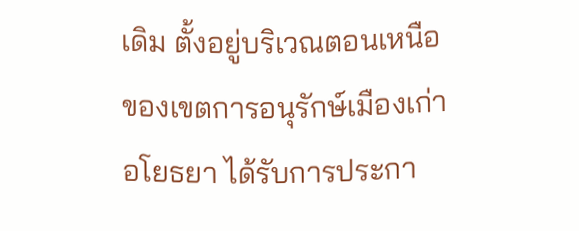เดิม ตั้งอยู่บริเวณตอนเหนือของเขตการอนุรักษ์เมืองเก่าอโยธยา ได้รับการประกา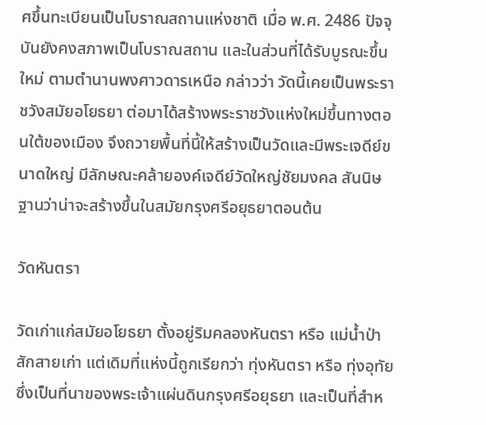ศขึ้นทะเบียนเป็นโบราณสถานแห่งชาติ เมื่อ พ.ศ. 2486 ปัจจุบันยังคงสภาพเป็นโบราณสถาน และในส่วนที่ได้รับบูรณะขึ้นใหม่ ตามตำนานพงศาวดารเหนือ กล่าวว่า วัดนี้เคยเป็นพระราชวังสมัยอโยธยา ต่อมาได้สร้างพระราชวังแห่งใหม่ขึ้นทางตอนใต้ของเมือง จึงถวายพื้นที่นี้ให้สร้างเป็นวัดและมีพระเจดีย์ขนาดใหญ่ มีลักษณะคล้ายองค์เจดีย์วัดใหญ่ชัยมงคล สันนิษฐานว่าน่าจะสร้างขึ้นในสมัยกรุงศรีอยุธยาตอนต้น

วัดหันตรา

วัดเก่าแก่สมัยอโยธยา ตั้งอยู่ริมคลองหันตรา หรือ แม่น้ำป่าสักสายเก่า แต่เดิมที่แห่งนี้ถูกเรียกว่า ทุ่งหันตรา หรือ ทุ่งอุทัย ซึ่งเป็นที่นาของพระเจ้าแผ่นดินกรุงศรีอยุธยา และเป็นที่สำห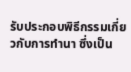รับประกอบพิธีกรรมเกี่ยวกับการทำนา ซึ่งเป็น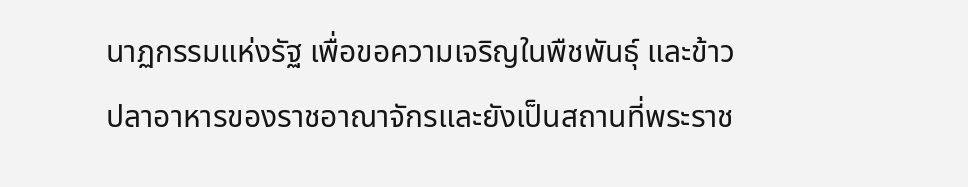นาฏกรรมแห่งรัฐ เพื่อขอความเจริญในพืชพันธุ์ และข้าวปลาอาหารของราชอาณาจักรและยังเป็นสถานที่พระราช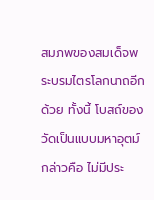สมภพของสมเด็จพระบรมไตรโลกนาถอีกด้วย ทั้งนี้ โบสถ์ของวัดเป็นแบบมหาอุตม์ กล่าวคือ ไม่มีประ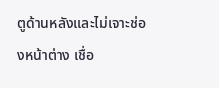ตูด้านหลังและไม่เจาะช่องหน้าต่าง เชื่อ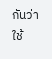กันว่าใช้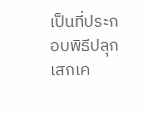เป็นที่ประกอบพิธีปลุกเสกเค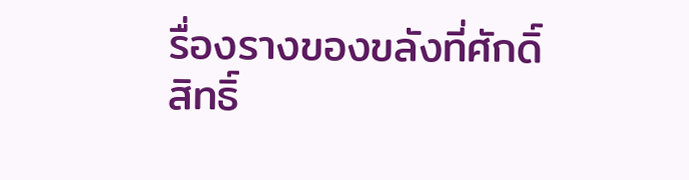รื่องรางของขลังที่ศักดิ์สิทธิ์